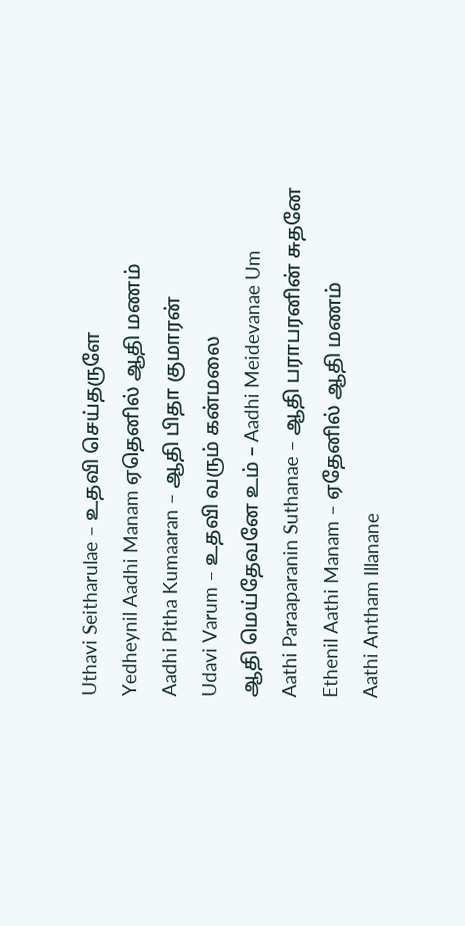Uthavi Seitharulae – உதவி செய்தருளே
Yedheynil Aadhi Manam ஏதெனில் ஆதி மணம்
Aadhi Pitha Kumaaran – ஆதி பிதா குமாரன்
Udavi Varum – உதவி வரும் கன்மலை
ஆதி மெய்தேவனே உம் – Aadhi Meidevanae Um
Aathi Paraaparanin Suthanae – ஆதி பராபரனின் சுதனே
Ethenil Aathi Manam – ஏதேனில் ஆதி மணம்
Aathi Antham Illanane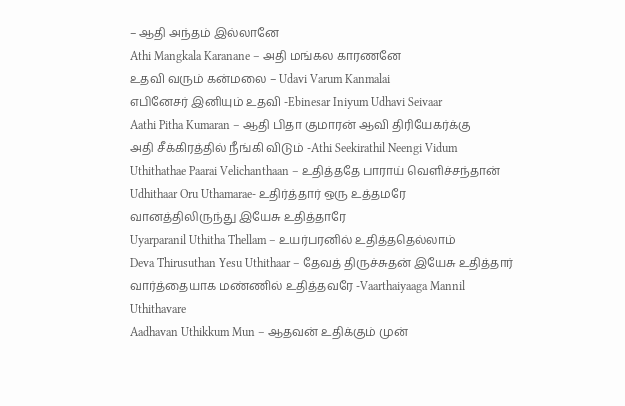– ஆதி அந்தம் இல்லானே
Athi Mangkala Karanane – அதி மங்கல காரணனே
உதவி வரும் கன்மலை – Udavi Varum Kanmalai
எபினேசர் இனியும் உதவி -Ebinesar Iniyum Udhavi Seivaar
Aathi Pitha Kumaran – ஆதி பிதா குமாரன் ஆவி திரியேகர்க்கு
அதி சீக்கிரத்தில் நீங்கி விடும் -Athi Seekirathil Neengi Vidum
Uthithathae Paarai Velichanthaan – உதித்ததே பாராய் வெளிச்சந்தான்
Udhithaar Oru Uthamarae- உதிர்த்தார் ஒரு உத்தமரே
வானத்திலிருந்து இயேசு உதித்தாரே
Uyarparanil Uthitha Thellam – உயர்பரனில் உதித்ததெல்லாம்
Deva Thirusuthan Yesu Uthithaar – தேவத் திருச்சுதன் இயேசு உதித்தார்
வார்த்தையாக மண்ணில் உதித்தவரே -Vaarthaiyaaga Mannil Uthithavare
Aadhavan Uthikkum Mun – ஆதவன் உதிக்கும் முன்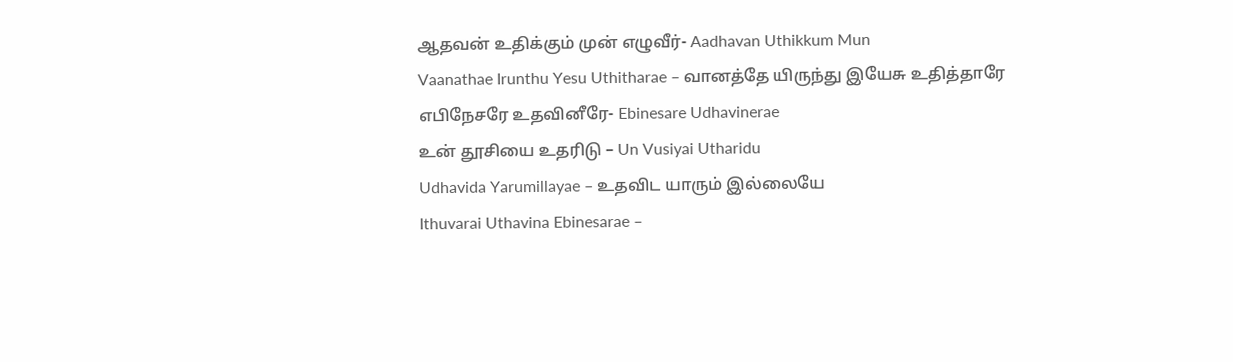ஆதவன் உதிக்கும் முன் எழுவீர்- Aadhavan Uthikkum Mun
Vaanathae Irunthu Yesu Uthitharae – வானத்தே யிருந்து இயேசு உதித்தாரே
எபிநேசரே உதவினீரே- Ebinesare Udhavinerae
உன் தூசியை உதரிடு – Un Vusiyai Utharidu
Udhavida Yarumillayae – உதவிட யாரும் இல்லையே
Ithuvarai Uthavina Ebinesarae –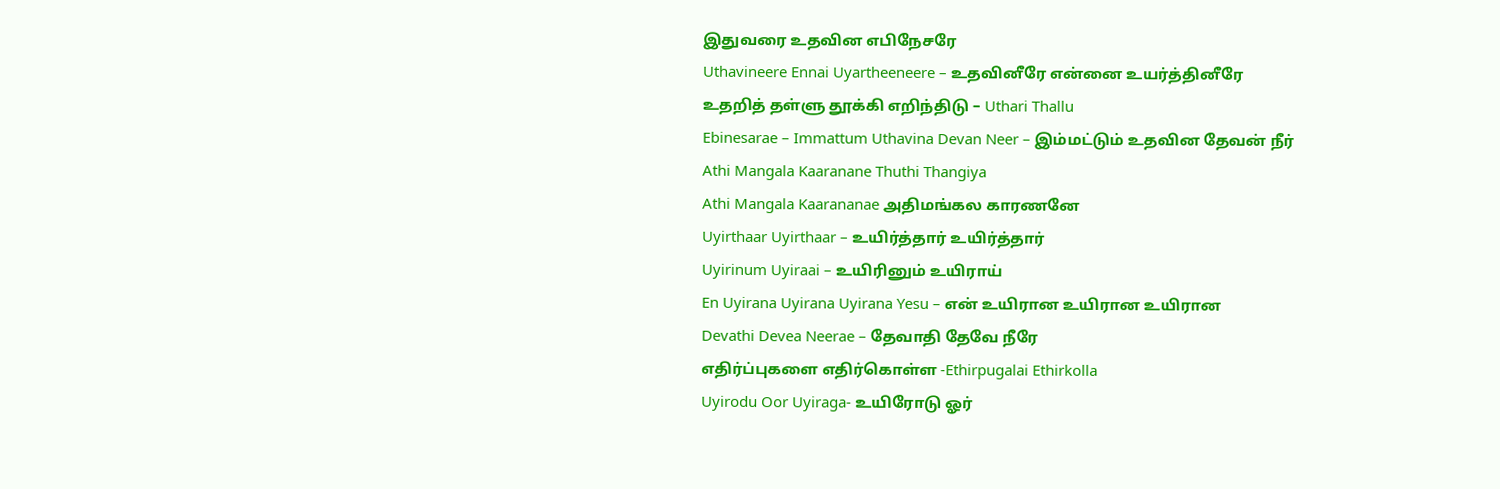இதுவரை உதவின எபிநேசரே
Uthavineere Ennai Uyartheeneere – உதவினீரே என்னை உயர்த்தினீரே
உதறித் தள்ளு தூக்கி எறிந்திடு – Uthari Thallu
Ebinesarae – Immattum Uthavina Devan Neer – இம்மட்டும் உதவின தேவன் நீர்
Athi Mangala Kaaranane Thuthi Thangiya
Athi Mangala Kaarananae அதிமங்கல காரணனே
Uyirthaar Uyirthaar – உயிர்த்தார் உயிர்த்தார்
Uyirinum Uyiraai – உயிரினும் உயிராய்
En Uyirana Uyirana Uyirana Yesu – என் உயிரான உயிரான உயிரான
Devathi Devea Neerae – தேவாதி தேவே நீரே
எதிர்ப்புகளை எதிர்கொள்ள -Ethirpugalai Ethirkolla
Uyirodu Oor Uyiraga- உயிரோடு ஓர்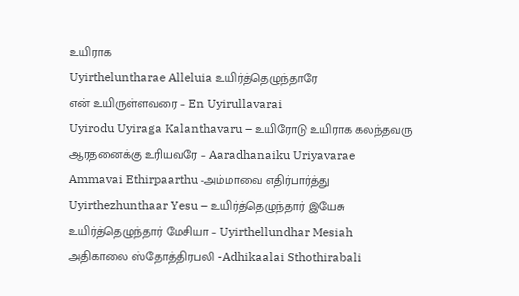உயிராக
Uyirtheluntharae Alleluia உயிர்த்தெழுந்தாரே
என் உயிருள்ளவரை – En Uyirullavarai
Uyirodu Uyiraga Kalanthavaru – உயிரோடு உயிராக கலந்தவரு
ஆரதனைக்கு உரியவரே – Aaradhanaiku Uriyavarae
Ammavai Ethirpaarthu -அம்மாவை எதிர்பார்த்து
Uyirthezhunthaar Yesu – உயிர்த்தெழுந்தார் இயேசு
உயிர்த்தெழுந்தார் மேசியா – Uyirthellundhar Mesiah
அதிகாலை ஸ்தோத்திரபலி -Adhikaalai Sthothirabali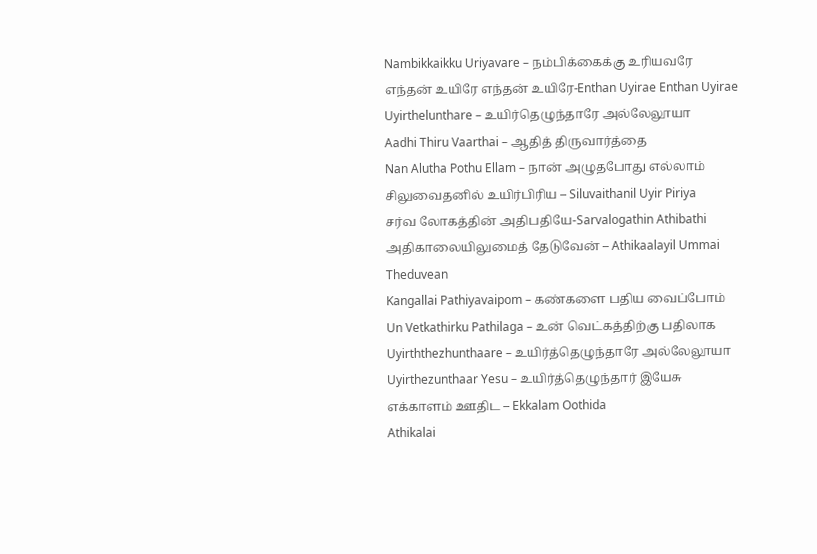Nambikkaikku Uriyavare – நம்பிக்கைக்கு உரியவரே
எந்தன் உயிரே எந்தன் உயிரே-Enthan Uyirae Enthan Uyirae
Uyirthelunthare – உயிர்தெழுந்தாரே அல்லேலூயா
Aadhi Thiru Vaarthai – ஆதித் திருவார்த்தை
Nan Alutha Pothu Ellam – நான் அழுதபோது எல்லாம்
சிலுவைதனில் உயிர்பிரிய – Siluvaithanil Uyir Piriya
சர்வ லோகத்தின் அதிபதியே-Sarvalogathin Athibathi
அதிகாலையிலுமைத் தேடுவேன் – Athikaalayil Ummai Theduvean
Kangallai Pathiyavaipom – கண்களை பதிய வைப்போம்
Un Vetkathirku Pathilaga – உன் வெட்கத்திற்கு பதிலாக
Uyirththezhunthaare – உயிர்த்தெழுந்தாரே அல்லேலூயா
Uyirthezunthaar Yesu – உயிர்த்தெழுந்தார் இயேசு
எக்காளம் ஊதிட – Ekkalam Oothida
Athikalai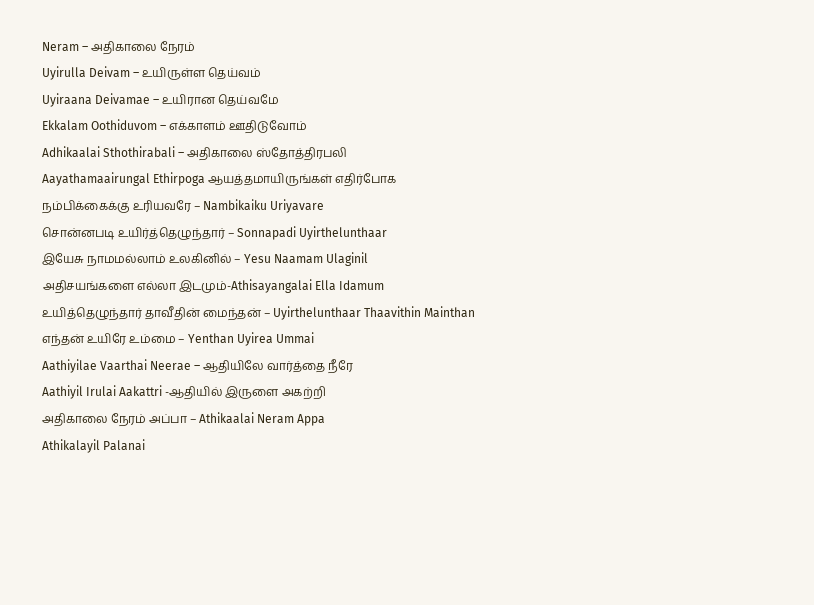Neram – அதிகாலை நேரம்
Uyirulla Deivam – உயிருள்ள தெய்வம்
Uyiraana Deivamae – உயிரான தெய்வமே
Ekkalam Oothiduvom – எக்காளம் ஊதிடுவோம்
Adhikaalai Sthothirabali – அதிகாலை ஸ்தோத்திரபலி
Aayathamaairungal Ethirpoga ஆயத்தமாயிருங்கள் எதிர்போக
நம்பிக்கைக்கு உரியவரே – Nambikaiku Uriyavare
சொன்னபடி உயிர்த்தெழுந்தார் – Sonnapadi Uyirthelunthaar
இயேசு நாமமல்லாம் உலகினில் – Yesu Naamam Ulaginil
அதிசயங்களை எல்லா இடமும்-Athisayangalai Ella Idamum
உயித்தெழுந்தார் தாவீதின் மைந்தன் – Uyirthelunthaar Thaavithin Mainthan
எந்தன் உயிரே உம்மை – Yenthan Uyirea Ummai
Aathiyilae Vaarthai Neerae – ஆதியிலே வார்த்தை நீரே
Aathiyil Irulai Aakattri -ஆதியில் இருளை அகற்றி
அதிகாலை நேரம் அப்பா – Athikaalai Neram Appa
Athikalayil Palanai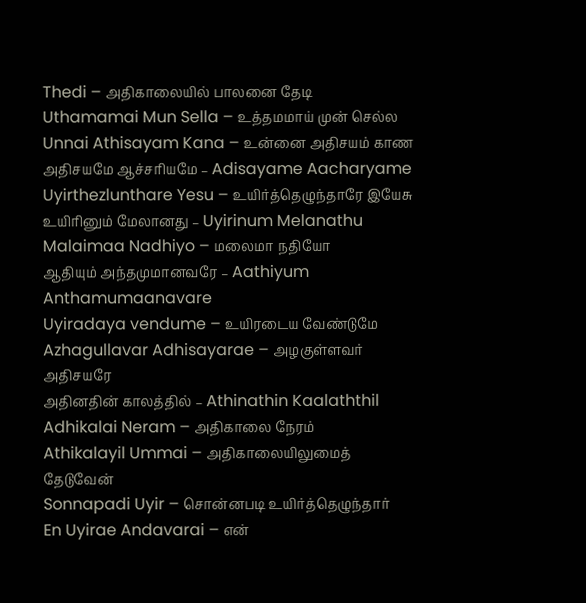Thedi – அதிகாலையில் பாலனை தேடி
Uthamamai Mun Sella – உத்தமமாய் முன் செல்ல
Unnai Athisayam Kana – உன்னை அதிசயம் காண
அதிசயமே ஆச்சரியமே – Adisayame Aacharyame
Uyirthezlunthare Yesu – உயிர்த்தெழுந்தாரே இயேசு
உயிரினும் மேலானது – Uyirinum Melanathu
Malaimaa Nadhiyo – மலைமா நதியோ
ஆதியும் அந்தமுமானவரே – Aathiyum Anthamumaanavare
Uyiradaya vendume – உயிரடைய வேண்டுமே
Azhagullavar Adhisayarae – அழகுள்ளவர் அதிசயரே
அதினதின் காலத்தில் – Athinathin Kaalaththil
Adhikalai Neram – அதிகாலை நேரம்
Athikalayil Ummai – அதிகாலையிலுமைத் தேடுவேன்
Sonnapadi Uyir – சொன்னபடி உயிர்த்தெழுந்தார்
En Uyirae Andavarai – என்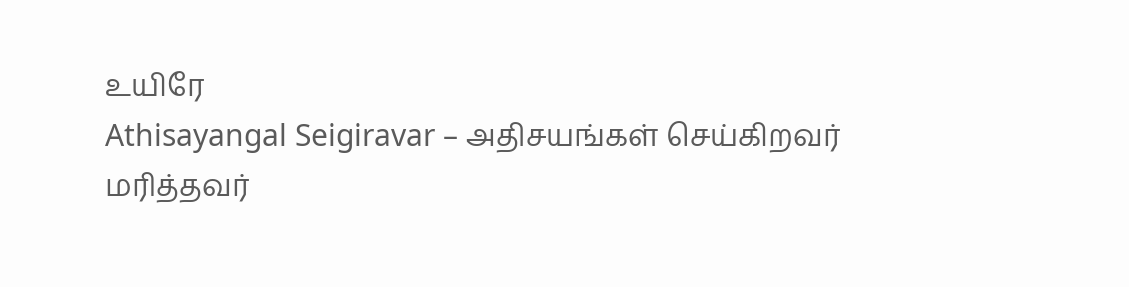உயிரே
Athisayangal Seigiravar – அதிசயங்கள் செய்கிறவர்
மரித்தவர்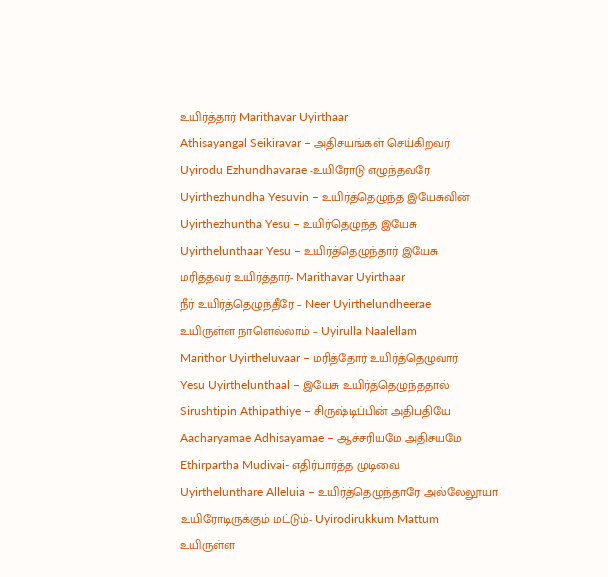உயிர்த்தார் Marithavar Uyirthaar
Athisayangal Seikiravar – அதிசயங்கள் செய்கிறவர்
Uyirodu Ezhundhavarae -உயிரோடு எழுந்தவரே
Uyirthezhundha Yesuvin – உயிர்த்தெழுந்த இயேசுவின்
Uyirthezhuntha Yesu – உயிர்தெழுந்த இயேசு
Uyirthelunthaar Yesu – உயிர்த்தெழுந்தார் இயேசு
மரித்தவர் உயிர்த்தார்- Marithavar Uyirthaar
நீர் உயிர்த்தெழுந்தீரே – Neer Uyirthelundheerae
உயிருள்ள நாளெல்லாம் – Uyirulla Naalellam
Marithor Uyirtheluvaar – மரித்தோர் உயிர்த்தெழுவார்
Yesu Uyirthelunthaal – இயேசு உயிர்த்தெழுந்ததால்
Sirushtipin Athipathiye – சிருஷ்டிப்பின் அதிபதியே
Aacharyamae Adhisayamae – ஆச்சரியமே அதிசயமே
Ethirpartha Mudivai- எதிர்பார்த்த முடிவை
Uyirthelunthare Alleluia – உயிர்த்தெழுந்தாரே அல்லேலூயா
உயிரோடிருக்கும் மட்டும்- Uyirodirukkum Mattum
உயிருள்ள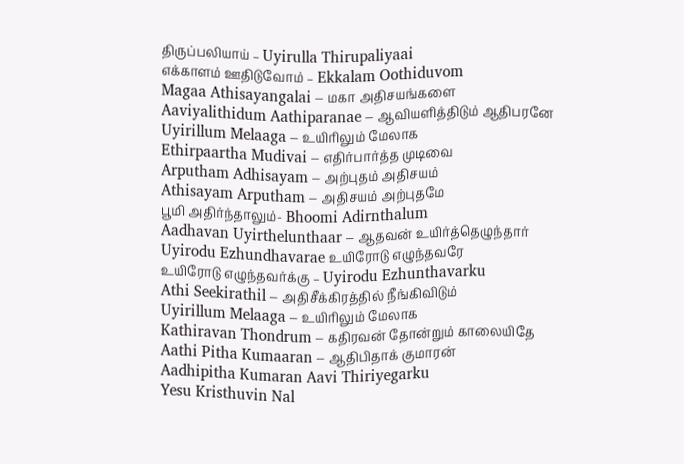திருப்பலியாய் – Uyirulla Thirupaliyaai
எக்காளம் ஊதிடுவோம் – Ekkalam Oothiduvom
Magaa Athisayangalai – மகா அதிசயங்களை
Aaviyalithidum Aathiparanae – ஆவியளித்திடும் ஆதிபரனே
Uyirillum Melaaga – உயிரிலும் மேலாக
Ethirpaartha Mudivai – எதிர்பார்த்த முடிவை
Arputham Adhisayam – அற்புதம் அதிசயம்
Athisayam Arputham – அதிசயம் அற்புதமே
பூமி அதிர்ந்தாலும்- Bhoomi Adirnthalum
Aadhavan Uyirthelunthaar – ஆதவன் உயிர்த்தெழுந்தார்
Uyirodu Ezhundhavarae உயிரோடு எழுந்தவரே
உயிரோடு எழுந்தவர்க்கு – Uyirodu Ezhunthavarku
Athi Seekirathil – அதிசீக்கிரத்தில் நீங்கிவிடும்
Uyirillum Melaaga – உயிரிலும் மேலாக
Kathiravan Thondrum – கதிரவன் தோன்றும் காலையிதே
Aathi Pitha Kumaaran – ஆதிபிதாக் குமாரன்
Aadhipitha Kumaran Aavi Thiriyegarku
Yesu Kristhuvin Nal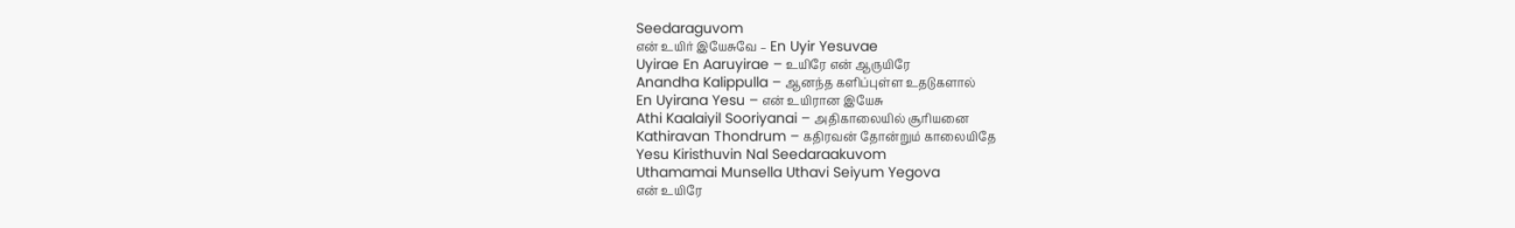Seedaraguvom
என் உயிர் இயேசுவே – En Uyir Yesuvae
Uyirae En Aaruyirae – உயிரே என் ஆருயிரே
Anandha Kalippulla – ஆனந்த களிப்புள்ள உதடுகளால்
En Uyirana Yesu – என் உயிரான இயேசு
Athi Kaalaiyil Sooriyanai – அதிகாலையில் சூரியனை
Kathiravan Thondrum – கதிரவன் தோன்றும் காலையிதே
Yesu Kiristhuvin Nal Seedaraakuvom
Uthamamai Munsella Uthavi Seiyum Yegova
என் உயிரே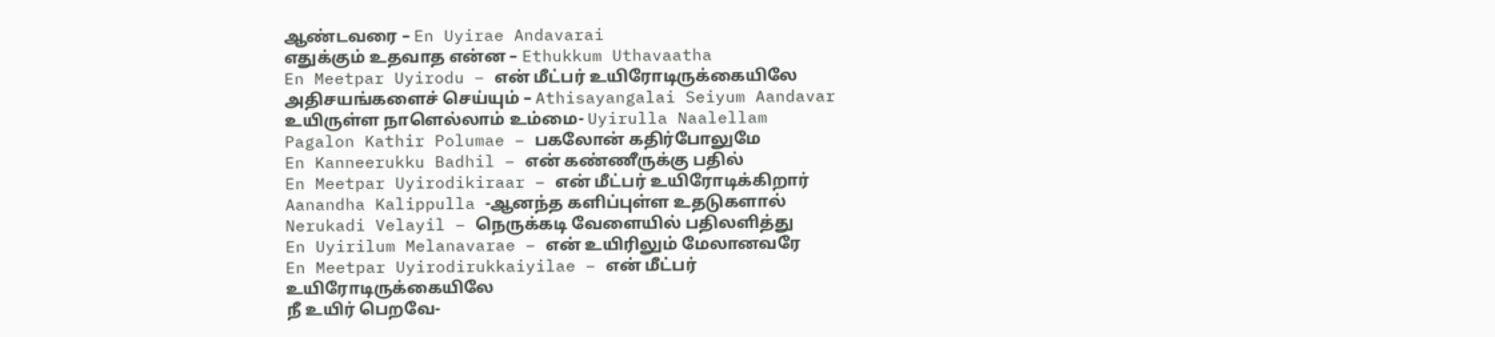ஆண்டவரை – En Uyirae Andavarai
எதுக்கும் உதவாத என்ன – Ethukkum Uthavaatha
En Meetpar Uyirodu – என் மீட்பர் உயிரோடிருக்கையிலே
அதிசயங்களைச் செய்யும் – Athisayangalai Seiyum Aandavar
உயிருள்ள நாளெல்லாம் உம்மை- Uyirulla Naalellam
Pagalon Kathir Polumae – பகலோன் கதிர்போலுமே
En Kanneerukku Badhil – என் கண்ணீருக்கு பதில்
En Meetpar Uyirodikiraar – என் மீட்பர் உயிரோடிக்கிறார்
Aanandha Kalippulla -ஆனந்த களிப்புள்ள உதடுகளால்
Nerukadi Velayil – நெருக்கடி வேளையில் பதிலளித்து
En Uyirilum Melanavarae – என் உயிரிலும் மேலானவரே
En Meetpar Uyirodirukkaiyilae – என் மீட்பர் உயிரோடிருக்கையிலே
நீ உயிர் பெறவே-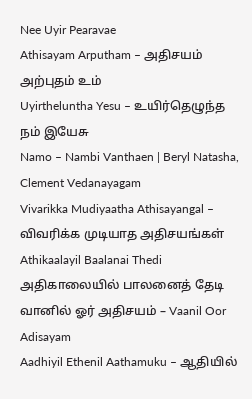Nee Uyir Pearavae
Athisayam Arputham – அதிசயம் அற்புதம் உம்
Uyirtheluntha Yesu – உயிர்தெழுந்த நம் இயேசு
Namo – Nambi Vanthaen | Beryl Natasha, Clement Vedanayagam
Vivarikka Mudiyaatha Athisayangal – விவரிக்க முடியாத அதிசயங்கள்
Athikaalayil Baalanai Thedi அதிகாலையில் பாலனைத் தேடி
வானில் ஓர் அதிசயம் – Vaanil Oor Adisayam
Aadhiyil Ethenil Aathamuku – ஆதியில்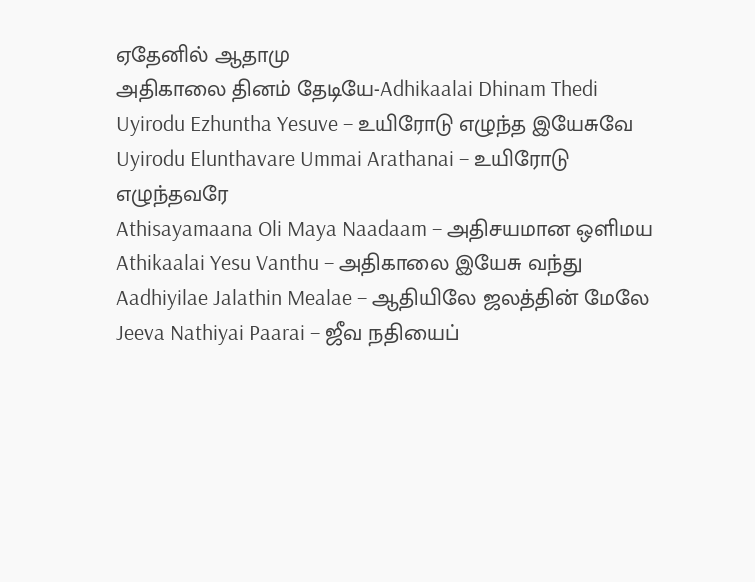ஏதேனில் ஆதாமு
அதிகாலை தினம் தேடியே-Adhikaalai Dhinam Thedi
Uyirodu Ezhuntha Yesuve – உயிரோடு எழுந்த இயேசுவே
Uyirodu Elunthavare Ummai Arathanai – உயிரோடு எழுந்தவரே
Athisayamaana Oli Maya Naadaam – அதிசயமான ஒளிமய
Athikaalai Yesu Vanthu – அதிகாலை இயேசு வந்து
Aadhiyilae Jalathin Mealae – ஆதியிலே ஜலத்தின் மேலே
Jeeva Nathiyai Paarai – ஜீவ நதியைப்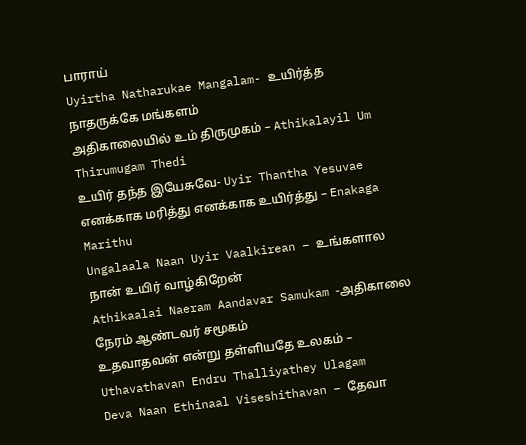பாராய்
Uyirtha Natharukae Mangalam- உயிர்த்த நாதருக்கே மங்களம்
அதிகாலையில் உம் திருமுகம் – Athikalayil Um Thirumugam Thedi
உயிர் தந்த இயேசுவே- Uyir Thantha Yesuvae
எனக்காக மரித்து எனக்காக உயிர்த்து – Enakaga Marithu
Ungalaala Naan Uyir Vaalkirean – உங்களால நான் உயிர் வாழ்கிறேன்
Athikaalai Naeram Aandavar Samukam -அதிகாலை நேரம் ஆண்டவர் சமூகம்
உதவாதவன் என்று தள்ளியதே உலகம் – Uthavathavan Endru Thalliyathey Ulagam
Deva Naan Ethinaal Viseshithavan – தேவா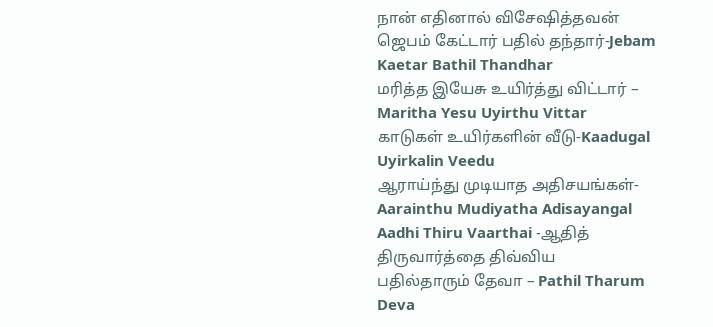நான் எதினால் விசேஷித்தவன்
ஜெபம் கேட்டார் பதில் தந்தார்-Jebam Kaetar Bathil Thandhar
மரித்த இயேசு உயிர்த்து விட்டார் – Maritha Yesu Uyirthu Vittar
காடுகள் உயிர்களின் வீடு-Kaadugal Uyirkalin Veedu
ஆராய்ந்து முடியாத அதிசயங்கள்-Aarainthu Mudiyatha Adisayangal
Aadhi Thiru Vaarthai -ஆதித் திருவார்த்தை திவ்விய
பதில்தாரும் தேவா – Pathil Tharum Deva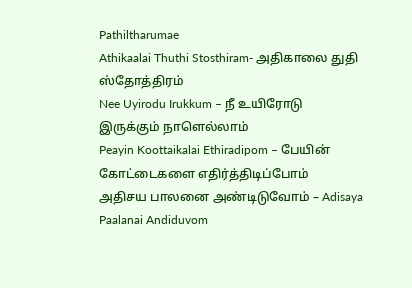Pathiltharumae
Athikaalai Thuthi Stosthiram- அதிகாலை துதி ஸ்தோத்திரம்
Nee Uyirodu Irukkum – நீ உயிரோடு இருக்கும் நாளெல்லாம்
Peayin Koottaikalai Ethiradipom – பேயின் கோட்டைகளை எதிர்த்திடிப்போம்
அதிசய பாலனை அண்டிடுவோம் – Adisaya Paalanai Andiduvom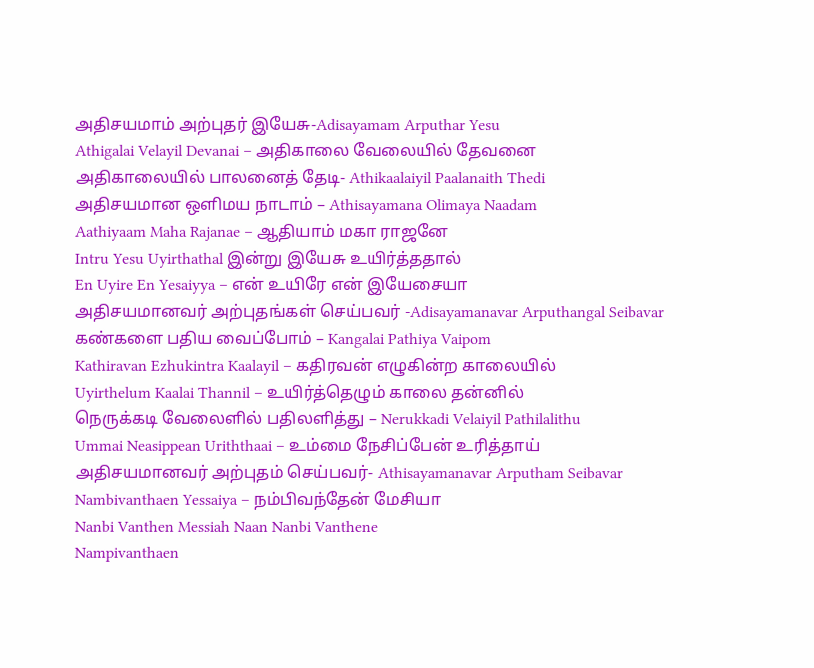அதிசயமாம் அற்புதர் இயேசு-Adisayamam Arputhar Yesu
Athigalai Velayil Devanai – அதிகாலை வேலையில் தேவனை
அதிகாலையில் பாலனைத் தேடி- Athikaalaiyil Paalanaith Thedi
அதிசயமான ஒளிமய நாடாம் – Athisayamana Olimaya Naadam
Aathiyaam Maha Rajanae – ஆதியாம் மகா ராஜனே
Intru Yesu Uyirthathal இன்று இயேசு உயிர்த்ததால்
En Uyire En Yesaiyya – என் உயிரே என் இயேசையா
அதிசயமானவர் அற்புதங்கள் செய்பவர் -Adisayamanavar Arputhangal Seibavar
கண்களை பதிய வைப்போம் – Kangalai Pathiya Vaipom
Kathiravan Ezhukintra Kaalayil – கதிரவன் எழுகின்ற காலையில்
Uyirthelum Kaalai Thannil – உயிர்த்தெழும் காலை தன்னில்
நெருக்கடி வேலைளில் பதிலளித்து – Nerukkadi Velaiyil Pathilalithu
Ummai Neasippean Uriththaai – உம்மை நேசிப்பேன் உரித்தாய்
அதிசயமானவர் அற்புதம் செய்பவர்- Athisayamanavar Arputham Seibavar
Nambivanthaen Yessaiya – நம்பிவந்தேன் மேசியா
Nanbi Vanthen Messiah Naan Nanbi Vanthene
Nampivanthaen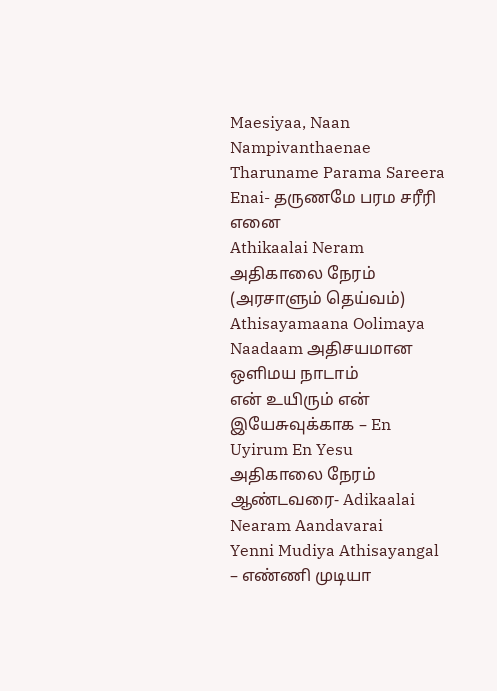Maesiyaa, Naan Nampivanthaenae
Tharuname Parama Sareera Enai- தருணமே பரம சரீரி எனை
Athikaalai Neram அதிகாலை நேரம் (அரசாளும் தெய்வம்)
Athisayamaana Oolimaya Naadaam அதிசயமான ஒளிமய நாடாம்
என் உயிரும் என் இயேசுவுக்காக – En Uyirum En Yesu
அதிகாலை நேரம் ஆண்டவரை- Adikaalai Nearam Aandavarai
Yenni Mudiya Athisayangal – எண்ணி முடியா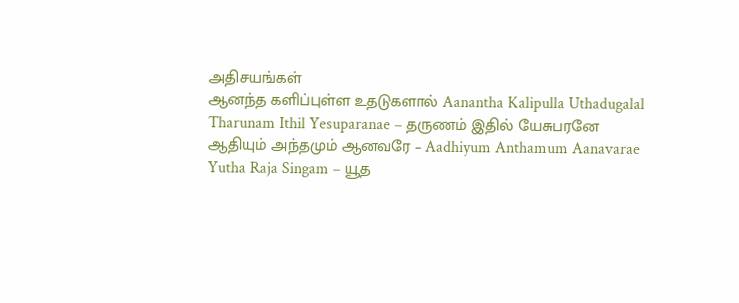அதிசயங்கள்
ஆனந்த களிப்புள்ள உதடுகளால் Aanantha Kalipulla Uthadugalal
Tharunam Ithil Yesuparanae – தருணம் இதில் யேசுபரனே
ஆதியும் அந்தமும் ஆனவரே – Aadhiyum Anthamum Aanavarae
Yutha Raja Singam – யூத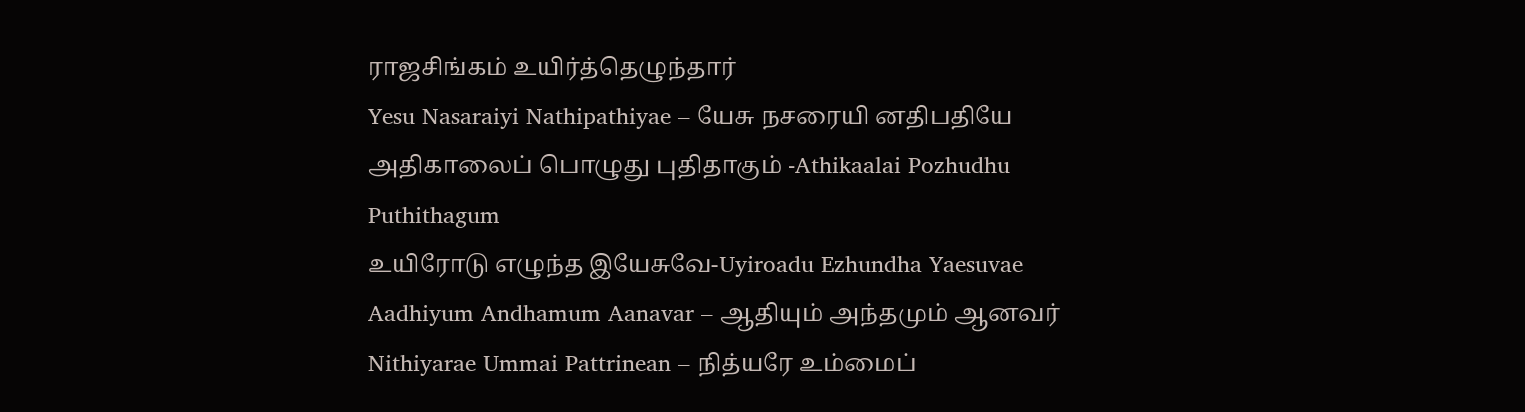ராஜசிங்கம் உயிர்த்தெழுந்தார்
Yesu Nasaraiyi Nathipathiyae – யேசு நசரையி னதிபதியே
அதிகாலைப் பொழுது புதிதாகும் -Athikaalai Pozhudhu Puthithagum
உயிரோடு எழுந்த இயேசுவே-Uyiroadu Ezhundha Yaesuvae
Aadhiyum Andhamum Aanavar – ஆதியும் அந்தமும் ஆனவர்
Nithiyarae Ummai Pattrinean – நித்யரே உம்மைப்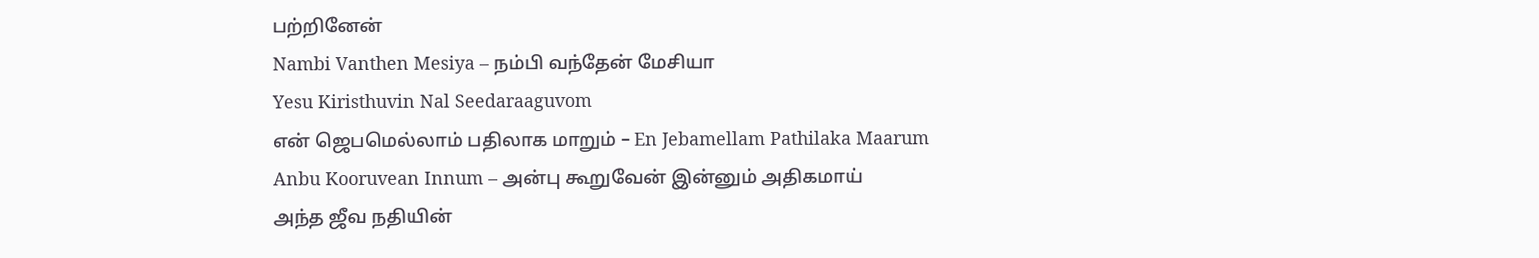பற்றினேன்
Nambi Vanthen Mesiya – நம்பி வந்தேன் மேசியா
Yesu Kiristhuvin Nal Seedaraaguvom
என் ஜெபமெல்லாம் பதிலாக மாறும் – En Jebamellam Pathilaka Maarum
Anbu Kooruvean Innum – அன்பு கூறுவேன் இன்னும் அதிகமாய்
அந்த ஜீவ நதியின்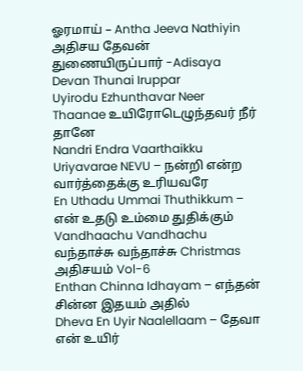ஓரமாய் – Antha Jeeva Nathiyin
அதிசய தேவன் துணையிருப்பார் -Adisaya Devan Thunai Iruppar
Uyirodu Ezhunthavar Neer Thaanae உயிரோடெழுந்தவர் நீர் தானே
Nandri Endra Vaarthaikku Uriyavarae NEVU – நன்றி என்ற வார்த்தைக்கு உரியவரே
En Uthadu Ummai Thuthikkum – என் உதடு உம்மை துதிக்கும்
Vandhaachu Vandhachu வந்தாச்சு வந்தாச்சு Christmas அதிசயம் Vol-6
Enthan Chinna Idhayam – எந்தன் சின்ன இதயம் அதில்
Dheva En Uyir Naalellaam – தேவா என் உயிர்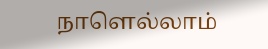நாளெல்லாம்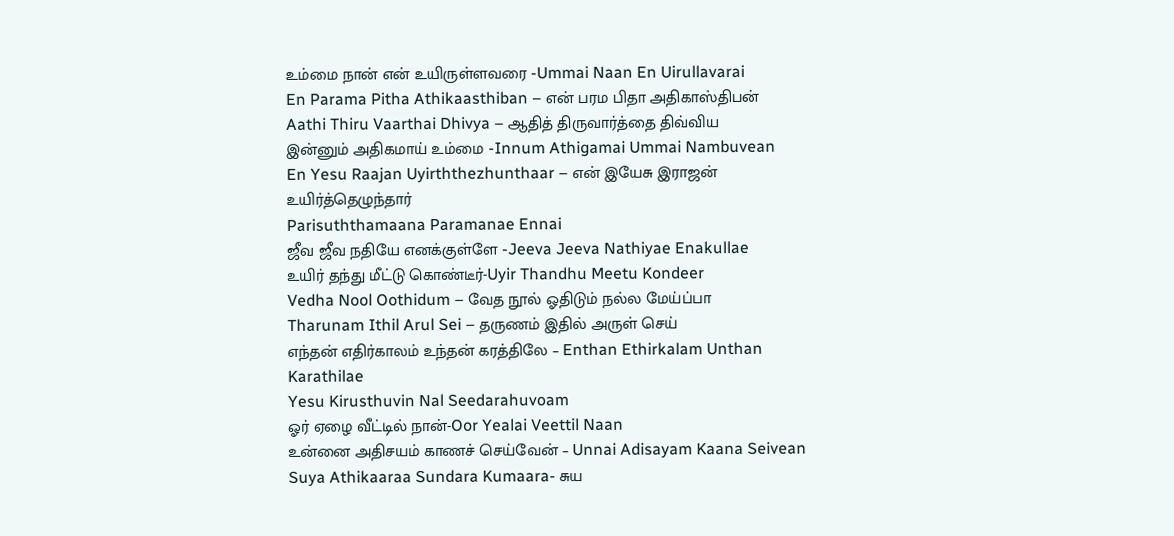உம்மை நான் என் உயிருள்ளவரை -Ummai Naan En Uirullavarai
En Parama Pitha Athikaasthiban – என் பரம பிதா அதிகாஸ்திபன்
Aathi Thiru Vaarthai Dhivya – ஆதித் திருவார்த்தை திவ்விய
இன்னும் அதிகமாய் உம்மை -Innum Athigamai Ummai Nambuvean
En Yesu Raajan Uyirththezhunthaar – என் இயேசு இராஜன் உயிர்த்தெழுந்தார்
Parisuththamaana Paramanae Ennai
ஜீவ ஜீவ நதியே எனக்குள்ளே -Jeeva Jeeva Nathiyae Enakullae
உயிர் தந்து மீட்டு கொண்டீர்-Uyir Thandhu Meetu Kondeer
Vedha Nool Oothidum – வேத நூல் ஓதிடும் நல்ல மேய்ப்பா
Tharunam Ithil Arul Sei – தருணம் இதில் அருள் செய்
எந்தன் எதிர்காலம் உந்தன் கரத்திலே – Enthan Ethirkalam Unthan Karathilae
Yesu Kirusthuvin Nal Seedarahuvoam
ஓர் ஏழை வீட்டில் நான்-Oor Yealai Veettil Naan
உன்னை அதிசயம் காணச் செய்வேன் – Unnai Adisayam Kaana Seivean
Suya Athikaaraa Sundara Kumaara- சுய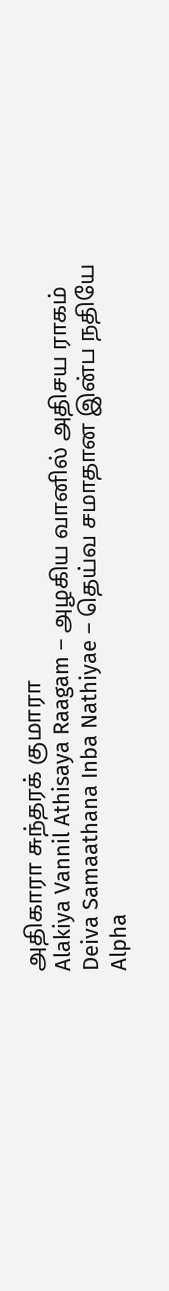அதிகாரா சுந்தரக் குமாரா
Alakiya Vannil Athisaya Raagam – அழகிய வானில் அதிசய ராகம்
Deiva Samaathana Inba Nathiyae – தெய்வ சமாதான இன்ப நதியே
Alpha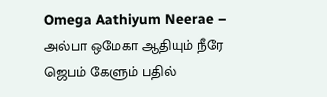Omega Aathiyum Neerae – அல்பா ஒமேகா ஆதியும் நீரே
ஜெபம் கேளும் பதில்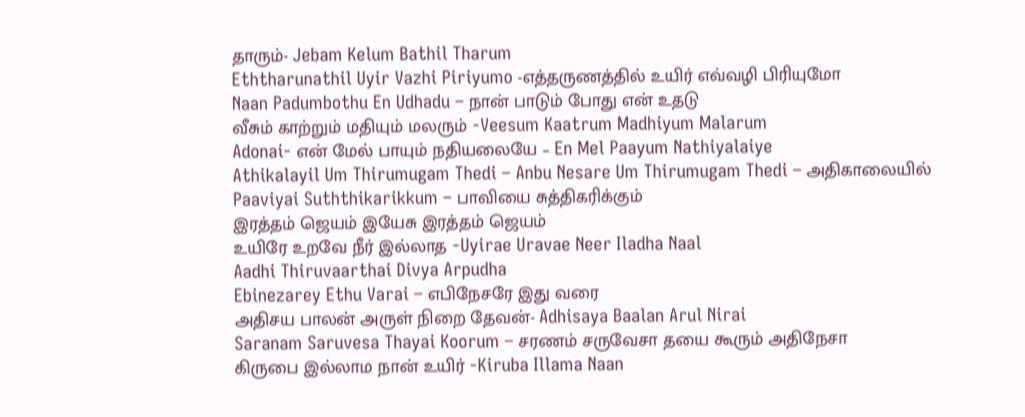தாரும்- Jebam Kelum Bathil Tharum
Eththarunathil Uyir Vazhi Piriyumo -எத்தருணத்தில் உயிர் எவ்வழி பிரியுமோ
Naan Padumbothu En Udhadu – நான் பாடும் போது என் உதடு
வீசும் காற்றும் மதியும் மலரும் -Veesum Kaatrum Madhiyum Malarum
Adonai- என் மேல் பாயும் நதியலையே – En Mel Paayum Nathiyalaiye
Athikalayil Um Thirumugam Thedi – Anbu Nesare Um Thirumugam Thedi – அதிகாலையில்
Paaviyai Suththikarikkum – பாவியை சுத்திகரிக்கும்
இரத்தம் ஜெயம் இயேசு இரத்தம் ஜெயம்
உயிரே உறவே நீர் இல்லாத -Uyirae Uravae Neer Iladha Naal
Aadhi Thiruvaarthai Divya Arpudha
Ebinezarey Ethu Varai – எபிநேசரே இது வரை
அதிசய பாலன் அருள் நிறை தேவன்- Adhisaya Baalan Arul Nirai
Saranam Saruvesa Thayai Koorum – சரணம் சருவேசா தயை கூரும் அதிநேசா
கிருபை இல்லாம நான் உயிர் -Kiruba Illama Naan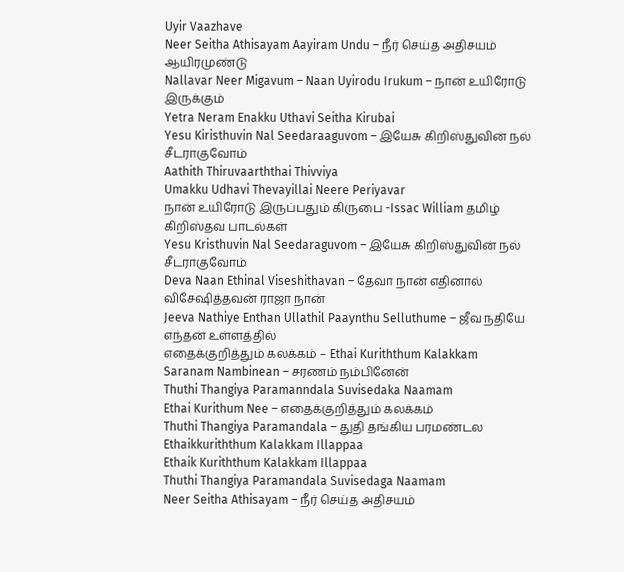Uyir Vaazhave
Neer Seitha Athisayam Aayiram Undu – நீர் செய்த அதிசயம் ஆயிரமுண்டு
Nallavar Neer Migavum – Naan Uyirodu Irukum – நான் உயிரோடு இருக்கும்
Yetra Neram Enakku Uthavi Seitha Kirubai
Yesu Kiristhuvin Nal Seedaraaguvom – இயேசு கிறிஸ்துவின் நல் சீடராகுவோம்
Aathith Thiruvaarththai Thivviya
Umakku Udhavi Thevayillai Neere Periyavar
நான் உயிரோடு இருப்பதும் கிருபை -Issac William தமிழ் கிறிஸ்தவ பாடல்கள்
Yesu Kristhuvin Nal Seedaraguvom – இயேசு கிறிஸ்துவின் நல் சீடராகுவோம்
Deva Naan Ethinal Viseshithavan – தேவா நான் எதினால் விசேஷித்தவன் ராஜா நான்
Jeeva Nathiye Enthan Ullathil Paaynthu Selluthume – ஜீவ நதியே எந்தன் உள்ளத்தில்
எதைக்குறித்தும் கலக்கம் – Ethai Kuriththum Kalakkam
Saranam Nambinean – சரணம் நம்பினேன்
Thuthi Thangiya Paramanndala Suvisedaka Naamam
Ethai Kurithum Nee – எதைக்குறித்தும் கலக்கம்
Thuthi Thangiya Paramandala – துதி தங்கிய பரமண்டல
Ethaikkuriththum Kalakkam Illappaa
Ethaik Kuriththum Kalakkam Illappaa
Thuthi Thangiya Paramandala Suvisedaga Naamam
Neer Seitha Athisayam – நீர் செய்த அதிசயம்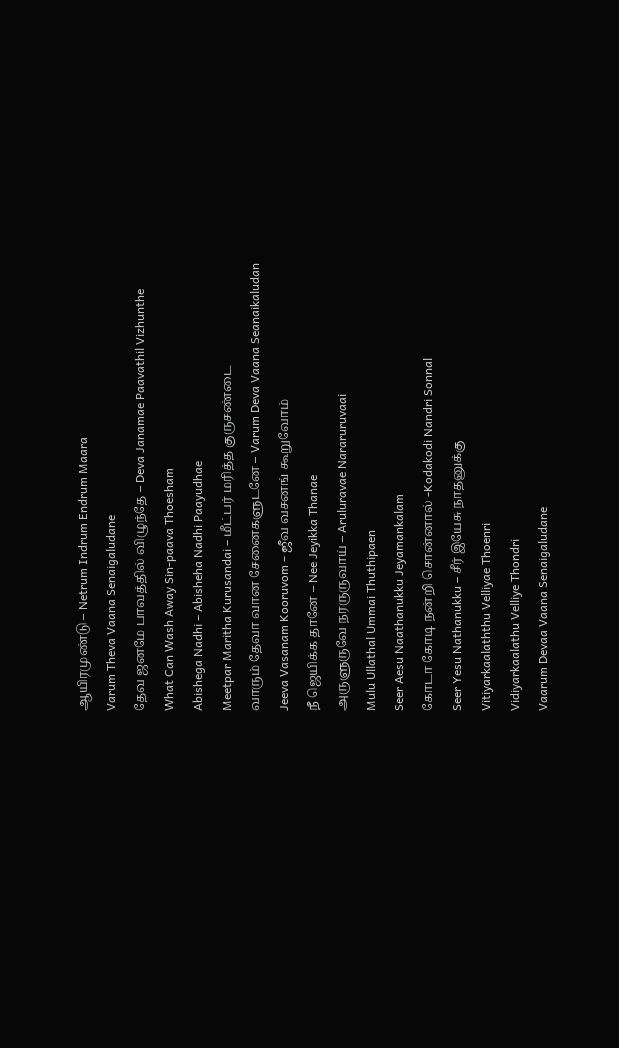ஆயிரமுண்டு – Netrum Indrum Endrum Maara
Varum Theva Vaana Senaigaludane
தேவ ஜனமே பாவத்தில் விழுந்தே – Deva Janamae Paavathil Vizhunthe
What Can Wash Away Sin-paava Thoesham
Abishega Nadhi – Abisheha Nadhi Paayudhae
Meetpar Maritha Kurusandai – மீட்பர் மரித்த குருசண்டை
வாரும் தேவா வான சேனைகளுடனே – Varum Deva Vaana Seanaikaludan
Jeeva Vasanam Kooruvom – ஜீவ வசனங் கூறுவோம்
நீ ஜெயிக்க தானே – Nee Jeyikka Thanae
அருளுருவே நரருருவாய் – Aruluravae Nararuruvaai
Mulu Ullathal Ummai Thuthipaen
Seer Aesu Naathanukku Jeyamankalam
கோடா கோடி நன்றி சொன்னால் -Kodakodi Nandri Sonnal
Seer Yesu Nathanukku – சீர் இயேசு நாதனுக்கு
Vitiyarkaalaththu Velliyae Thoenri
Vidiyarkaalathu Velliye Thondri
Vaarum Devaa Vaana Senaigaludane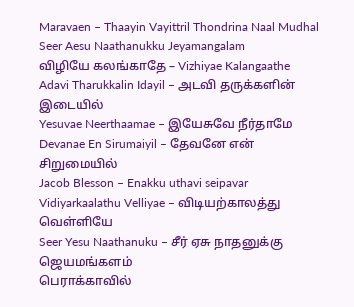Maravaen – Thaayin Vayittril Thondrina Naal Mudhal
Seer Aesu Naathanukku Jeyamangalam
விழியே கலங்காதே – Vizhiyae Kalangaathe
Adavi Tharukkalin Idayil – அடவி தருக்களின் இடையில்
Yesuvae Neerthaamae – இயேசுவே நீர்தாமே
Devanae En Sirumaiyil – தேவனே என் சிறுமையில்
Jacob Blesson – Enakku uthavi seipavar
Vidiyarkaalathu Velliyae – விடியற்காலத்து வெள்ளியே
Seer Yesu Naathanuku – சீர் ஏசு நாதனுக்கு ஜெயமங்களம்
பெராக்காவில்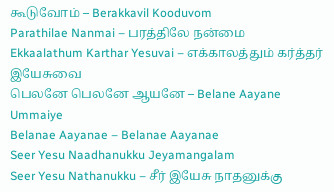கூடுவோம் – Berakkavil Kooduvom
Parathilae Nanmai – பரத்திலே நன்மை
Ekkaalathum Karthar Yesuvai – எக்காலத்தும் கர்த்தர் இயேசுவை
பெலனே பெலனே ஆயனே – Belane Aayane Ummaiye
Belanae Aayanae – Belanae Aayanae
Seer Yesu Naadhanukku Jeyamangalam
Seer Yesu Nathanukku – சீர் இயேசு நாதனுக்கு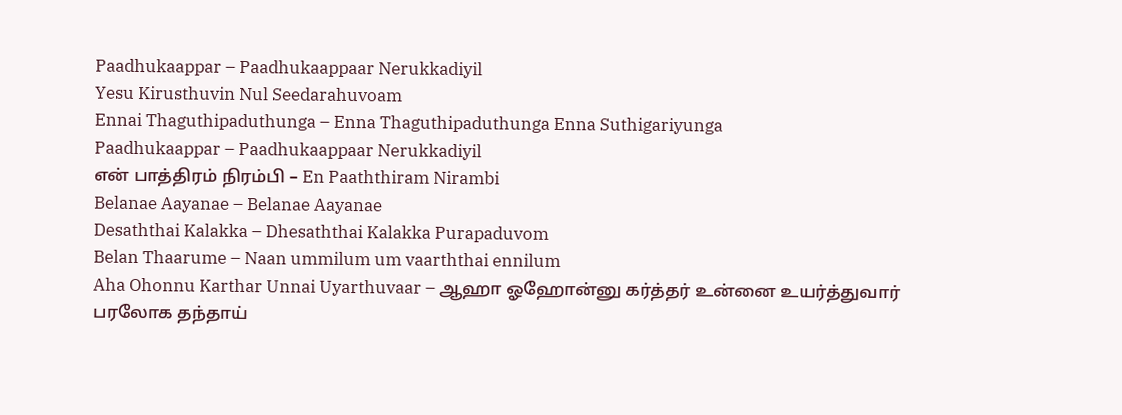Paadhukaappar – Paadhukaappaar Nerukkadiyil
Yesu Kirusthuvin Nul Seedarahuvoam
Ennai Thaguthipaduthunga – Enna Thaguthipaduthunga Enna Suthigariyunga
Paadhukaappar – Paadhukaappaar Nerukkadiyil
என் பாத்திரம் நிரம்பி – En Paaththiram Nirambi
Belanae Aayanae – Belanae Aayanae
Desaththai Kalakka – Dhesaththai Kalakka Purapaduvom
Belan Thaarume – Naan ummilum um vaarththai ennilum
Aha Ohonnu Karthar Unnai Uyarthuvaar – ஆஹா ஓஹோன்னு கர்த்தர் உன்னை உயர்த்துவார்
பரலோக தந்தாய்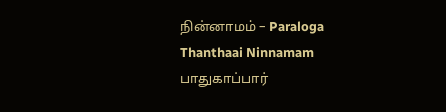நின்னாமம் – Paraloga Thanthaai Ninnamam
பாதுகாப்பார்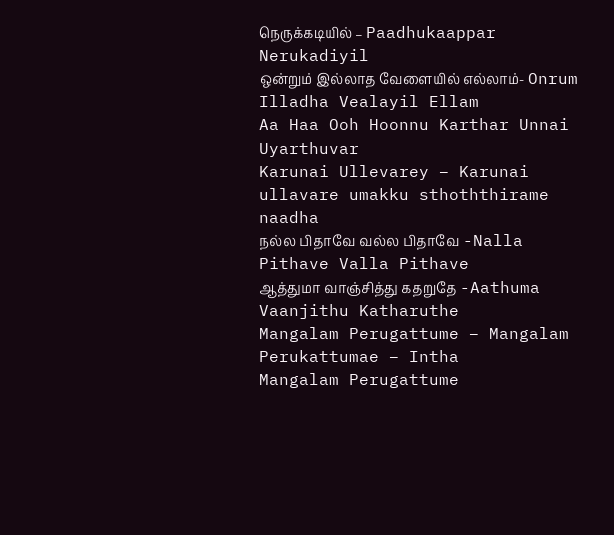நெருக்கடியில் – Paadhukaappar Nerukadiyil
ஒன்றும் இல்லாத வேளையில் எல்லாம்- Onrum Illadha Vealayil Ellam
Aa Haa Ooh Hoonnu Karthar Unnai Uyarthuvar
Karunai Ullevarey – Karunai ullavare umakku sthoththirame naadha
நல்ல பிதாவே வல்ல பிதாவே -Nalla Pithave Valla Pithave
ஆத்துமா வாஞ்சித்து கதறுதே -Aathuma Vaanjithu Katharuthe
Mangalam Perugattume – Mangalam Perukattumae – Intha
Mangalam Perugattume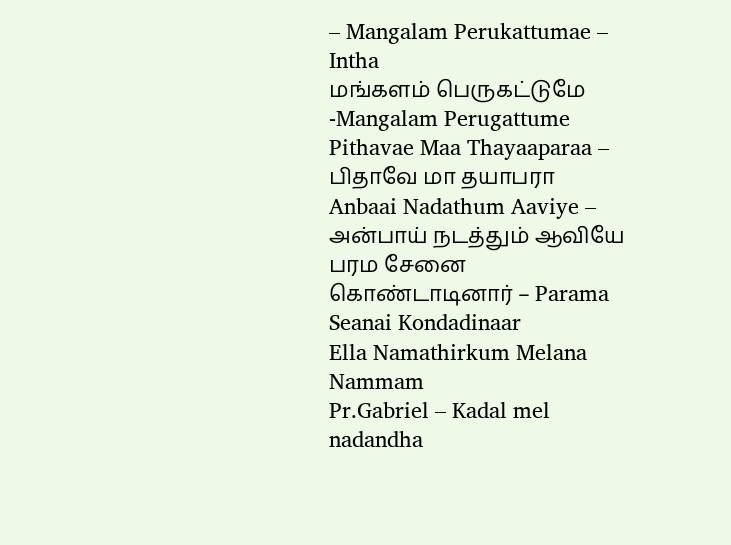– Mangalam Perukattumae – Intha
மங்களம் பெருகட்டுமே -Mangalam Perugattume
Pithavae Maa Thayaaparaa – பிதாவே மா தயாபரா
Anbaai Nadathum Aaviye – அன்பாய் நடத்தும் ஆவியே
பரம சேனை கொண்டாடினார் – Parama Seanai Kondadinaar
Ella Namathirkum Melana Nammam
Pr.Gabriel – Kadal mel nadandha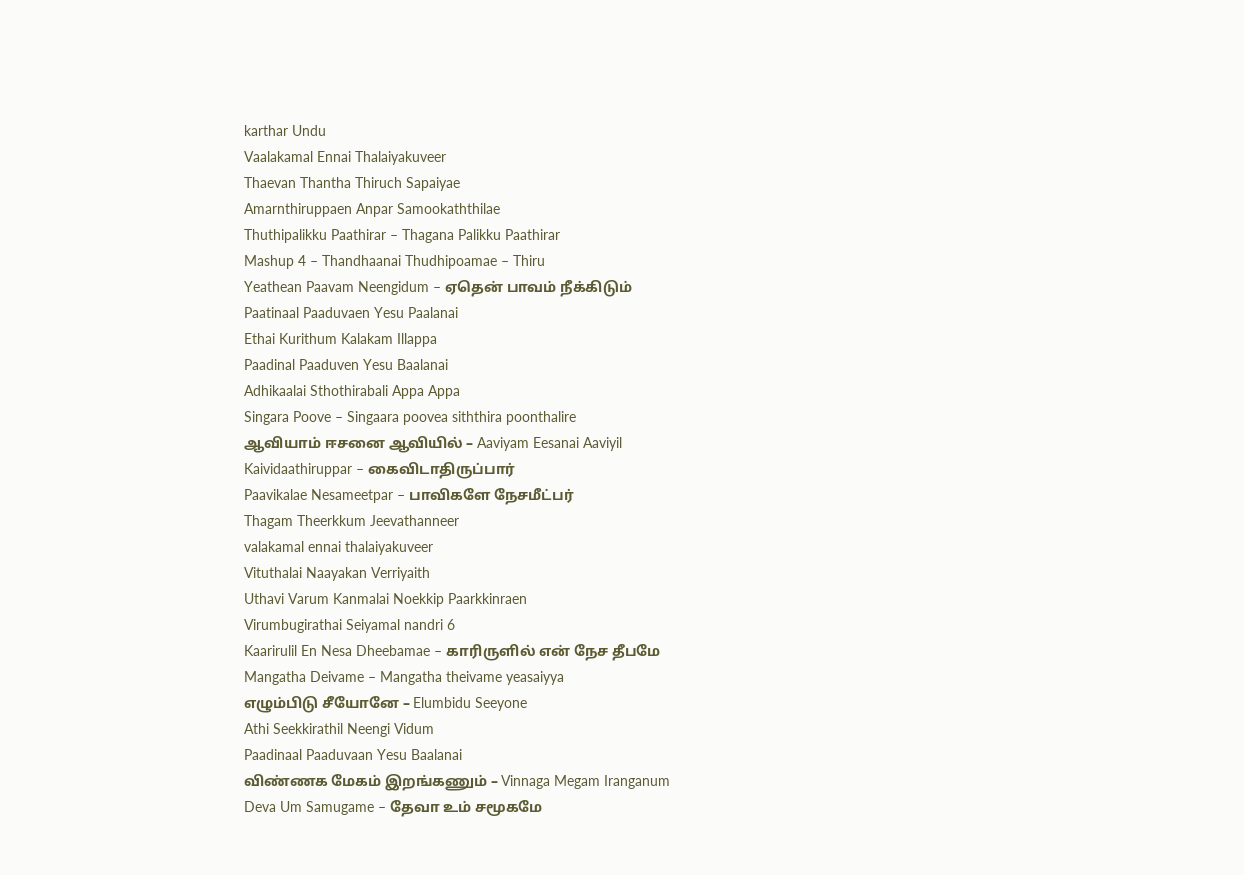karthar Undu
Vaalakamal Ennai Thalaiyakuveer
Thaevan Thantha Thiruch Sapaiyae
Amarnthiruppaen Anpar Samookaththilae
Thuthipalikku Paathirar – Thagana Palikku Paathirar
Mashup 4 – Thandhaanai Thudhipoamae – Thiru
Yeathean Paavam Neengidum – ஏதென் பாவம் நீக்கிடும்
Paatinaal Paaduvaen Yesu Paalanai
Ethai Kurithum Kalakam Illappa
Paadinal Paaduven Yesu Baalanai
Adhikaalai Sthothirabali Appa Appa
Singara Poove – Singaara poovea siththira poonthalire
ஆவியாம் ஈசனை ஆவியில் – Aaviyam Eesanai Aaviyil
Kaividaathiruppar – கைவிடாதிருப்பார்
Paavikalae Nesameetpar – பாவிகளே நேசமீட்பர்
Thagam Theerkkum Jeevathanneer
valakamal ennai thalaiyakuveer
Vituthalai Naayakan Verriyaith
Uthavi Varum Kanmalai Noekkip Paarkkinraen
Virumbugirathai Seiyamal nandri 6
Kaarirulil En Nesa Dheebamae – காரிருளில் என் நேச தீபமே
Mangatha Deivame – Mangatha theivame yeasaiyya
எழும்பிடு சீயோனே – Elumbidu Seeyone
Athi Seekkirathil Neengi Vidum
Paadinaal Paaduvaan Yesu Baalanai
விண்ணக மேகம் இறங்கணும் – Vinnaga Megam Iranganum
Deva Um Samugame – தேவா உம் சமூகமே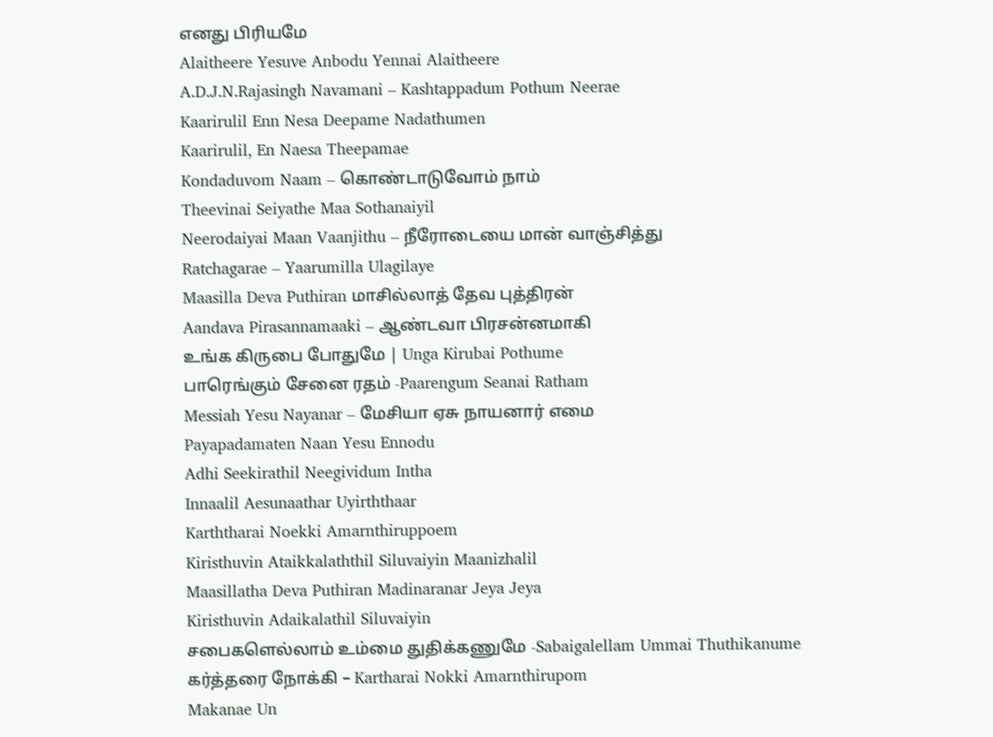எனது பிரியமே
Alaitheere Yesuve Anbodu Yennai Alaitheere
A.D.J.N.Rajasingh Navamani – Kashtappadum Pothum Neerae
Kaarirulil Enn Nesa Deepame Nadathumen
Kaarirulil, En Naesa Theepamae
Kondaduvom Naam – கொண்டாடுவோம் நாம்
Theevinai Seiyathe Maa Sothanaiyil
Neerodaiyai Maan Vaanjithu – நீரோடையை மான் வாஞ்சித்து
Ratchagarae – Yaarumilla Ulagilaye
Maasilla Deva Puthiran மாசில்லாத் தேவ புத்திரன்
Aandava Pirasannamaaki – ஆண்டவா பிரசன்னமாகி
உங்க கிருபை போதுமே | Unga Kirubai Pothume
பாரெங்கும் சேனை ரதம் -Paarengum Seanai Ratham
Messiah Yesu Nayanar – மேசியா ஏசு நாயனார் எமை
Payapadamaten Naan Yesu Ennodu
Adhi Seekirathil Neegividum Intha
Innaalil Aesunaathar Uyirththaar
Karththarai Noekki Amarnthiruppoem
Kiristhuvin Ataikkalaththil Siluvaiyin Maanizhalil
Maasillatha Deva Puthiran Madinaranar Jeya Jeya
Kiristhuvin Adaikalathil Siluvaiyin
சபைகளெல்லாம் உம்மை துதிக்கணுமே -Sabaigalellam Ummai Thuthikanume
கர்த்தரை நோக்கி – Kartharai Nokki Amarnthirupom
Makanae Un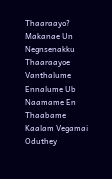Thaaraayo?
Makanae Un Negnsenakku Thaaraayoe
Vanthalume Ennalume Ub Naamame En Thaabame
Kaalam Vegamai Oduthey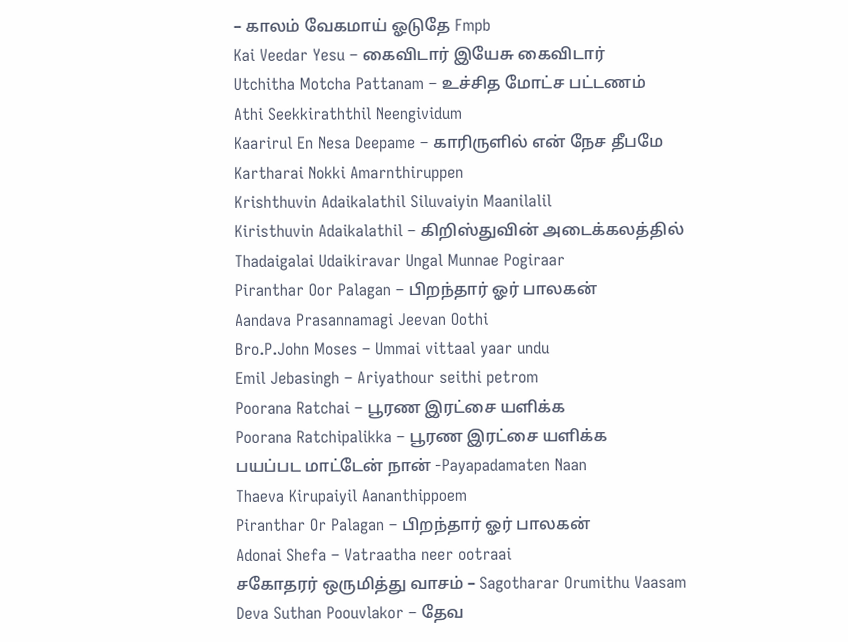– காலம் வேகமாய் ஓடுதே Fmpb
Kai Veedar Yesu – கைவிடார் இயேசு கைவிடார்
Utchitha Motcha Pattanam – உச்சித மோட்ச பட்டணம்
Athi Seekkiraththil Neengividum
Kaarirul En Nesa Deepame – காரிருளில் என் நேச தீபமே
Kartharai Nokki Amarnthiruppen
Krishthuvin Adaikalathil Siluvaiyin Maanilalil
Kiristhuvin Adaikalathil – கிறிஸ்துவின் அடைக்கலத்தில்
Thadaigalai Udaikiravar Ungal Munnae Pogiraar
Piranthar Oor Palagan – பிறந்தார் ஓர் பாலகன்
Aandava Prasannamagi Jeevan Oothi
Bro.P.John Moses – Ummai vittaal yaar undu
Emil Jebasingh – Ariyathour seithi petrom
Poorana Ratchai – பூரண இரட்சை யளிக்க
Poorana Ratchipalikka – பூரண இரட்சை யளிக்க
பயப்பட மாட்டேன் நான் -Payapadamaten Naan
Thaeva Kirupaiyil Aananthippoem
Piranthar Or Palagan – பிறந்தார் ஓர் பாலகன்
Adonai Shefa – Vatraatha neer ootraai
சகோதரர் ஒருமித்து வாசம் – Sagotharar Orumithu Vaasam
Deva Suthan Poouvlakor – தேவ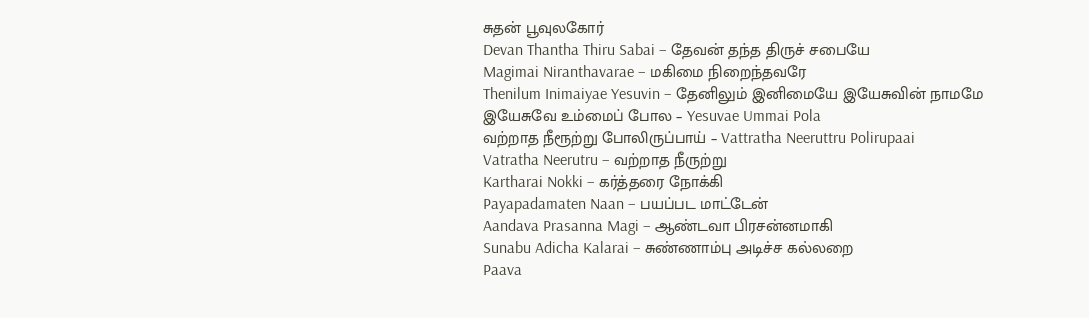சுதன் பூவுலகோர்
Devan Thantha Thiru Sabai – தேவன் தந்த திருச் சபையே
Magimai Niranthavarae – மகிமை நிறைந்தவரே
Thenilum Inimaiyae Yesuvin – தேனிலும் இனிமையே இயேசுவின் நாமமே
இயேசுவே உம்மைப் போல – Yesuvae Ummai Pola
வற்றாத நீரூற்று போலிருப்பாய் – Vattratha Neeruttru Polirupaai
Vatratha Neerutru – வற்றாத நீருற்று
Kartharai Nokki – கர்த்தரை நோக்கி
Payapadamaten Naan – பயப்பட மாட்டேன்
Aandava Prasanna Magi – ஆண்டவா பிரசன்னமாகி
Sunabu Adicha Kalarai – சுண்ணாம்பு அடிச்ச கல்லறை
Paava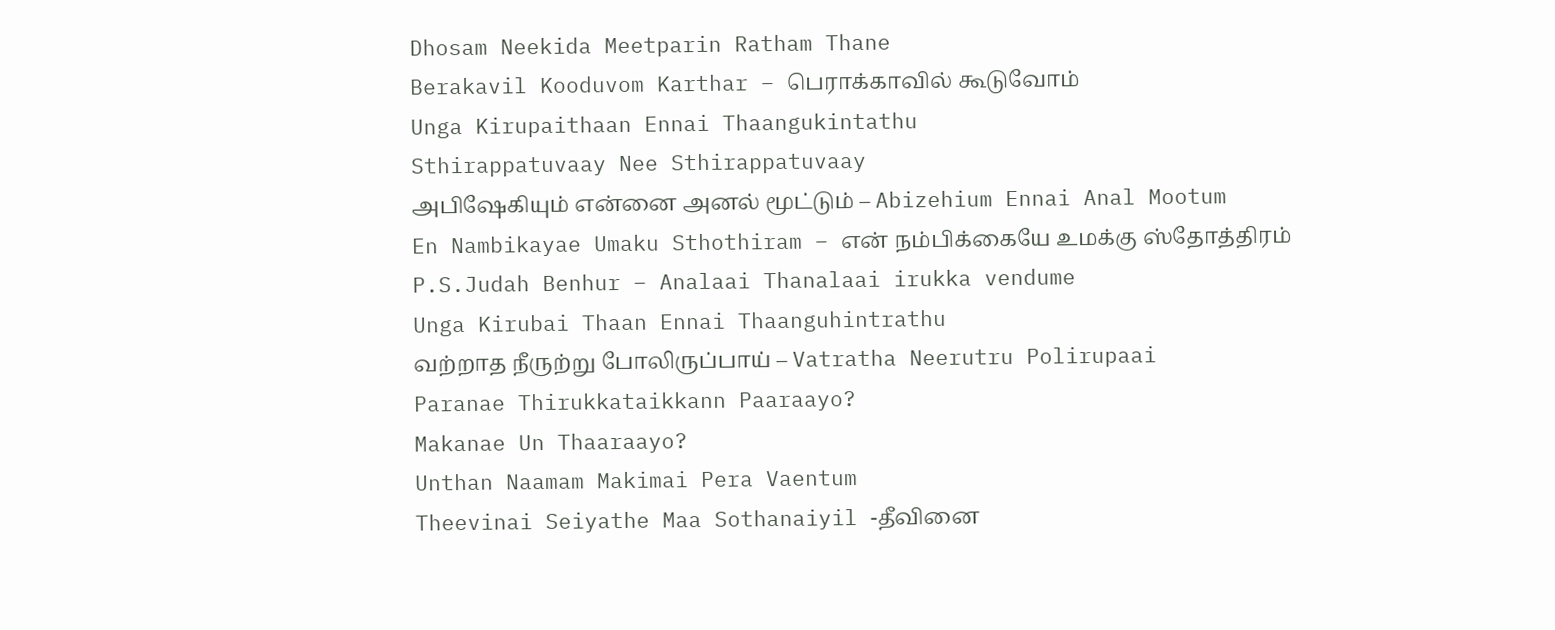Dhosam Neekida Meetparin Ratham Thane
Berakavil Kooduvom Karthar – பெராக்காவில் கூடுவோம்
Unga Kirupaithaan Ennai Thaangukintathu
Sthirappatuvaay Nee Sthirappatuvaay
அபிஷேகியும் என்னை அனல் மூட்டும் – Abizehium Ennai Anal Mootum
En Nambikayae Umaku Sthothiram – என் நம்பிக்கையே உமக்கு ஸ்தோத்திரம்
P.S.Judah Benhur – Analaai Thanalaai irukka vendume
Unga Kirubai Thaan Ennai Thaanguhintrathu
வற்றாத நீருற்று போலிருப்பாய் – Vatratha Neerutru Polirupaai
Paranae Thirukkataikkann Paaraayo?
Makanae Un Thaaraayo?
Unthan Naamam Makimai Pera Vaentum
Theevinai Seiyathe Maa Sothanaiyil -தீவினை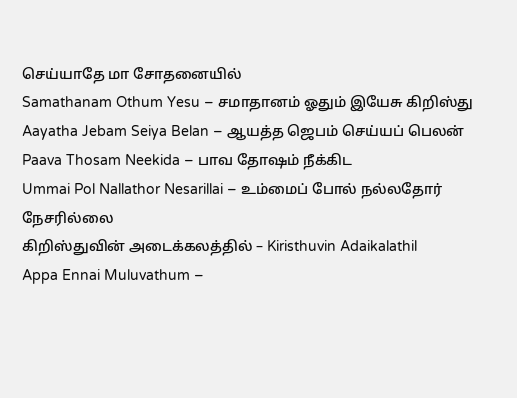செய்யாதே மா சோதனையில்
Samathanam Othum Yesu – சமாதானம் ஓதும் இயேசு கிறிஸ்து
Aayatha Jebam Seiya Belan – ஆயத்த ஜெபம் செய்யப் பெலன்
Paava Thosam Neekida – பாவ தோஷம் நீக்கிட
Ummai Pol Nallathor Nesarillai – உம்மைப் போல் நல்லதோர் நேசரில்லை
கிறிஸ்துவின் அடைக்கலத்தில் – Kiristhuvin Adaikalathil
Appa Ennai Muluvathum –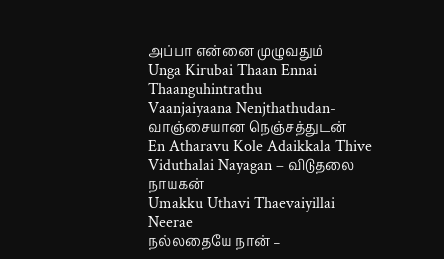அப்பா என்னை முழுவதும்
Unga Kirubai Thaan Ennai Thaanguhintrathu
Vaanjaiyaana Nenjthathudan- வாஞ்சையான நெஞ்சத்துடன்
En Atharavu Kole Adaikkala Thive
Viduthalai Nayagan – விடுதலை நாயகன்
Umakku Uthavi Thaevaiyillai Neerae
நல்லதையே நான் –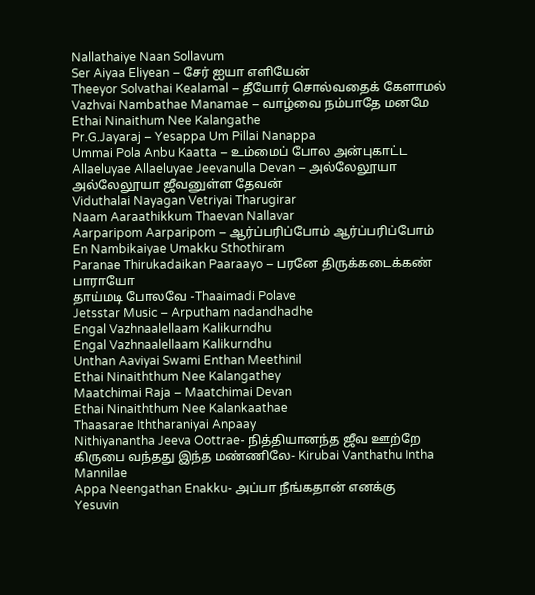Nallathaiye Naan Sollavum
Ser Aiyaa Eliyean – சேர் ஐயா எளியேன்
Theeyor Solvathai Kealamal – தீயோர் சொல்வதைக் கேளாமல்
Vazhvai Nambathae Manamae – வாழ்வை நம்பாதே மனமே
Ethai Ninaithum Nee Kalangathe
Pr.G.Jayaraj – Yesappa Um Pillai Nanappa
Ummai Pola Anbu Kaatta – உம்மைப் போல அன்புகாட்ட
Allaeluyae Allaeluyae Jeevanulla Devan – அல்லேலூயா அல்லேலூயா ஜீவனுள்ள தேவன்
Viduthalai Nayagan Vetriyai Tharugirar
Naam Aaraathikkum Thaevan Nallavar
Aarparipom Aarparipom – ஆர்ப்பரிப்போம் ஆர்ப்பரிப்போம்
En Nambikaiyae Umakku Sthothiram
Paranae Thirukadaikan Paaraayo – பரனே திருக்கடைக்கண் பாராயோ
தாய்மடி போலவே -Thaaimadi Polave
Jetsstar Music – Arputham nadandhadhe
Engal Vazhnaalellaam Kalikurndhu
Engal Vazhnaalellaam Kalikurndhu
Unthan Aaviyai Swami Enthan Meethinil
Ethai Ninaiththum Nee Kalangathey
Maatchimai Raja – Maatchimai Devan
Ethai Ninaiththum Nee Kalankaathae
Thaasarae Iththaraniyai Anpaay
Nithiyanantha Jeeva Oottrae- நித்தியானந்த ஜீவ ஊற்றே
கிருபை வந்தது இந்த மண்ணிலே- Kirubai Vanthathu Intha Mannilae
Appa Neengathan Enakku- அப்பா நீங்கதான் எனக்கு
Yesuvin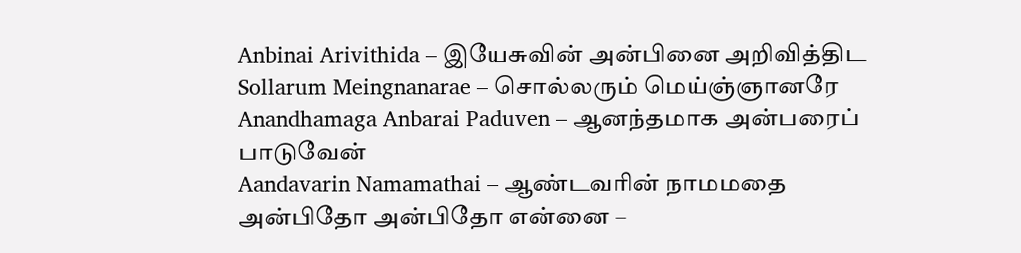Anbinai Arivithida – இயேசுவின் அன்பினை அறிவித்திட
Sollarum Meingnanarae – சொல்லரும் மெய்ஞ்ஞானரே
Anandhamaga Anbarai Paduven – ஆனந்தமாக அன்பரைப் பாடுவேன்
Aandavarin Namamathai – ஆண்டவரின் நாமமதை
அன்பிதோ அன்பிதோ என்னை –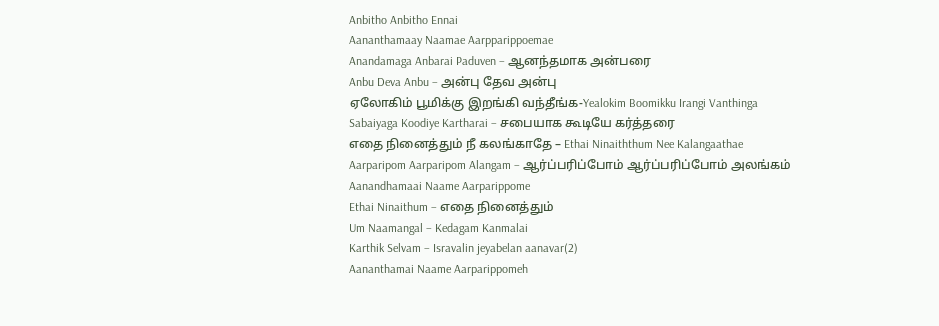Anbitho Anbitho Ennai
Aananthamaay Naamae Aarpparippoemae
Anandamaga Anbarai Paduven – ஆனந்தமாக அன்பரை
Anbu Deva Anbu – அன்பு தேவ அன்பு
ஏலோகிம் பூமிக்கு இறங்கி வந்தீங்க-Yealokim Boomikku Irangi Vanthinga
Sabaiyaga Koodiye Kartharai – சபையாக கூடியே கர்த்தரை
எதை நினைத்தும் நீ கலங்காதே – Ethai Ninaiththum Nee Kalangaathae
Aarparipom Aarparipom Alangam – ஆர்ப்பரிப்போம் ஆர்ப்பரிப்போம் அலங்கம்
Aanandhamaai Naame Aarparippome
Ethai Ninaithum – எதை நினைத்தும்
Um Naamangal – Kedagam Kanmalai
Karthik Selvam – Isravalin jeyabelan aanavar(2)
Aananthamai Naame Aarparippomeh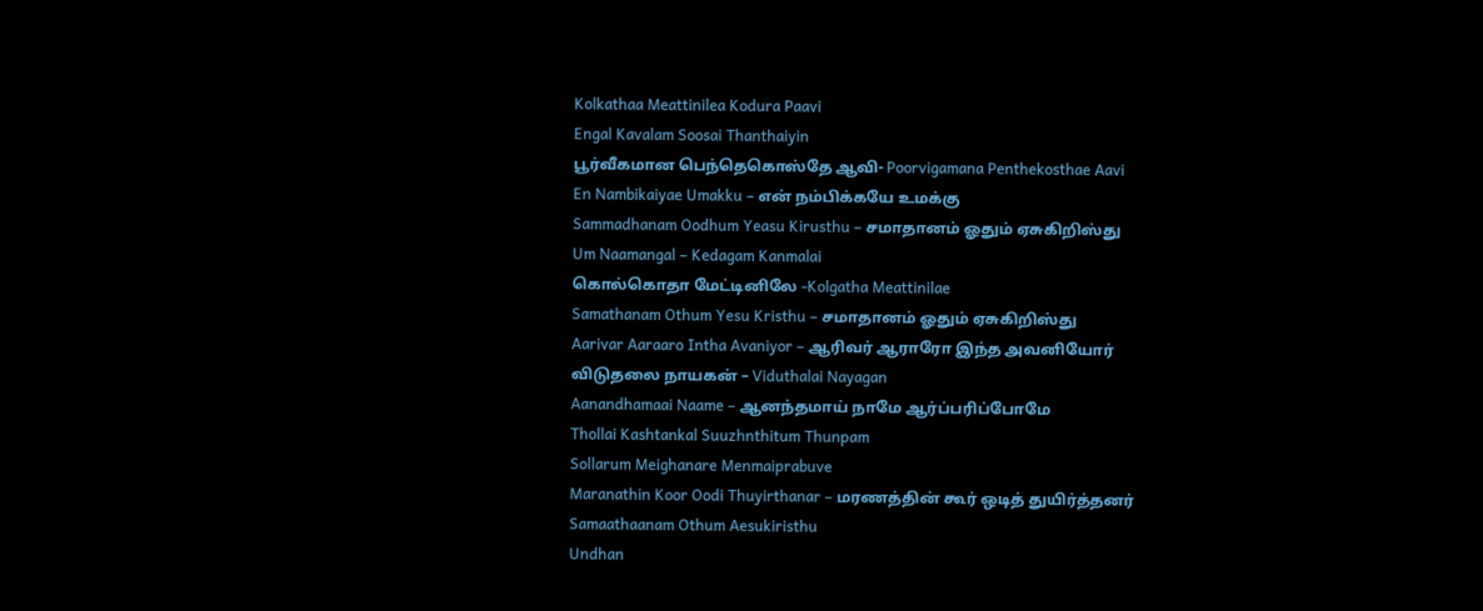Kolkathaa Meattinilea Kodura Paavi
Engal Kavalam Soosai Thanthaiyin
பூர்வீகமான பெந்தெகொஸ்தே ஆவி- Poorvigamana Penthekosthae Aavi
En Nambikaiyae Umakku – என் நம்பிக்கயே உமக்கு
Sammadhanam Oodhum Yeasu Kirusthu – சமாதானம் ஓதும் ஏசுகிறிஸ்து
Um Naamangal – Kedagam Kanmalai
கொல்கொதா மேட்டினிலே -Kolgatha Meattinilae
Samathanam Othum Yesu Kristhu – சமாதானம் ஓதும் ஏசுகிறிஸ்து
Aarivar Aaraaro Intha Avaniyor – ஆரிவர் ஆராரோ இந்த அவனியோர்
விடுதலை நாயகன் – Viduthalai Nayagan
Aanandhamaai Naame – ஆனந்தமாய் நாமே ஆர்ப்பரிப்போமே
Thollai Kashtankal Suuzhnthitum Thunpam
Sollarum Meighanare Menmaiprabuve
Maranathin Koor Oodi Thuyirthanar – மரணத்தின் கூர் ஒடித் துயிர்த்தனர்
Samaathaanam Othum Aesukiristhu
Undhan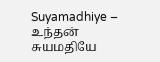Suyamadhiye – உந்தன் சுயமதியே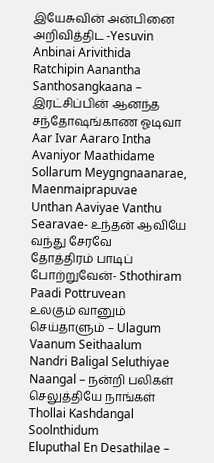இயேசுவின் அன்பினை அறிவித்திட -Yesuvin Anbinai Arivithida
Ratchipin Aanantha Santhosangkaana – இரட்சிப்பின் ஆனந்த சந்தோஷங்காண ஓடிவா
Aar Ivar Aararo Intha Avaniyor Maathidame
Sollarum Meygngnaanarae, Maenmaiprapuvae
Unthan Aaviyae Vanthu Searavae- உந்தன் ஆவியே வந்து சேரவே
தோத்திரம் பாடிப் போற்றுவேன்- Sthothiram Paadi Pottruvean
உலகும் வானும் செய்தாளும் – Ulagum Vaanum Seithaalum
Nandri Baligal Seluthiyae Naangal – நன்றி பலிகள் செலுத்தியே நாங்கள்
Thollai Kashdangal Soolnthidum
Eluputhal En Desathilae –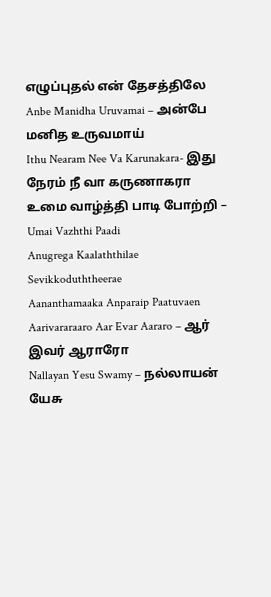எழுப்புதல் என் தேசத்திலே
Anbe Manidha Uruvamai – அன்பே மனித உருவமாய்
Ithu Nearam Nee Va Karunakara- இது நேரம் நீ வா கருணாகரா
உமை வாழ்த்தி பாடி போற்றி – Umai Vazhthi Paadi
Anugrega Kaalaththilae Sevikkoduththeerae
Aananthamaaka Anparaip Paatuvaen
Aarivararaaro Aar Evar Aararo – ஆர் இவர் ஆராரோ
Nallayan Yesu Swamy – நல்லாயன் யேசு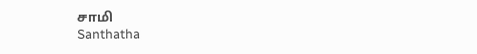சாமி
Santhatha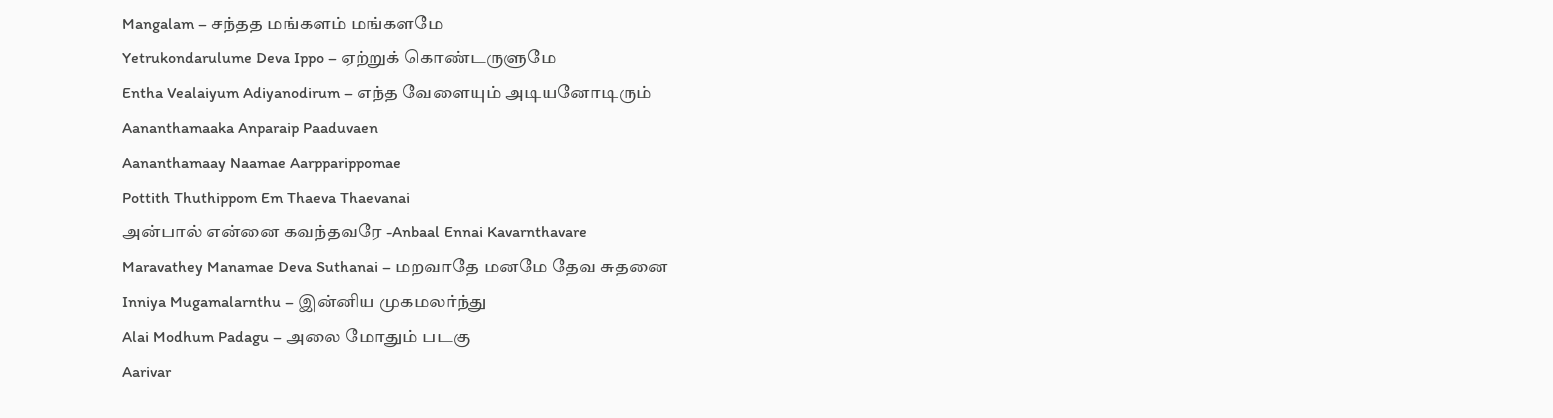Mangalam – சந்தத மங்களம் மங்களமே
Yetrukondarulume Deva Ippo – ஏற்றுக் கொண்டருளுமே
Entha Vealaiyum Adiyanodirum – எந்த வேளையும் அடியனோடிரும்
Aananthamaaka Anparaip Paaduvaen
Aananthamaay Naamae Aarpparippomae
Pottith Thuthippom Em Thaeva Thaevanai
அன்பால் என்னை கவந்தவரே -Anbaal Ennai Kavarnthavare
Maravathey Manamae Deva Suthanai – மறவாதே மனமே தேவ சுதனை
Inniya Mugamalarnthu – இன்னிய முகமலர்ந்து
Alai Modhum Padagu – அலை மோதும் படகு
Aarivar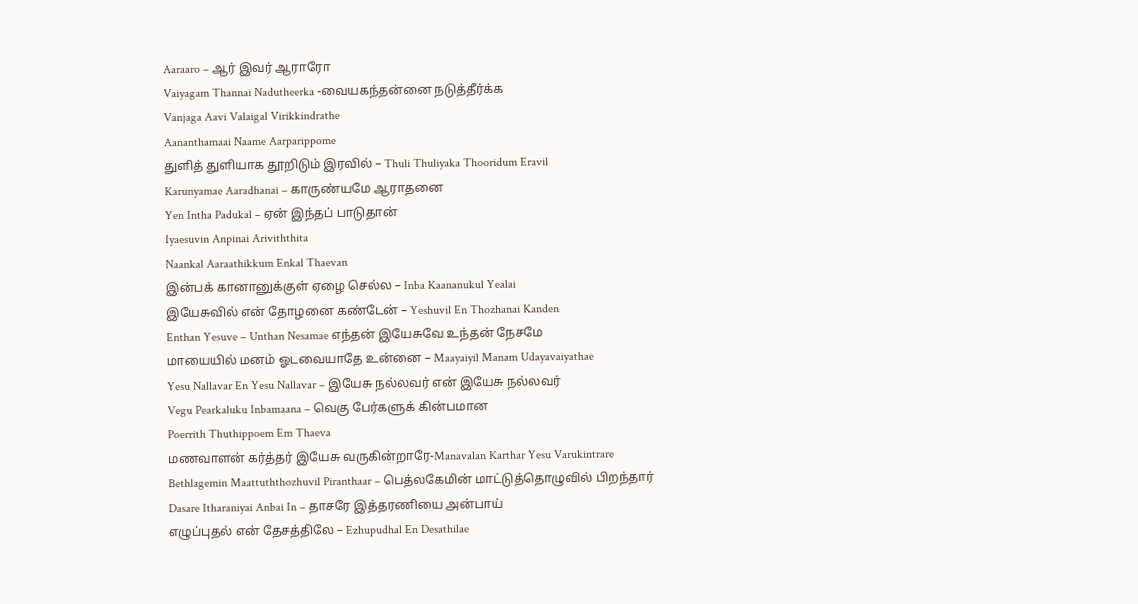Aaraaro – ஆர் இவர் ஆராரோ
Vaiyagam Thannai Nadutheerka -வையகந்தன்னை நடுத்தீர்க்க
Vanjaga Aavi Valaigal Virikkindrathe
Aananthamaai Naame Aarparippome
துளித் துளியாக தூறிடும் இரவில் – Thuli Thuliyaka Thooridum Eravil
Karunyamae Aaradhanai – காருண்யமே ஆராதனை
Yen Intha Padukal – ஏன் இந்தப் பாடுதான்
Iyaesuvin Anpinai Ariviththita
Naankal Aaraathikkum Enkal Thaevan
இன்பக் கானானுக்குள் ஏழை செல்ல – Inba Kaananukul Yealai
இயேசுவில் என் தோழனை கண்டேன் – Yeshuvil En Thozhanai Kanden
Enthan Yesuve – Unthan Nesamae எந்தன் இயேசுவே உந்தன் நேசமே
மாயையில் மனம் ஓடவையாதே உன்னை – Maayaiyil Manam Udayavaiyathae
Yesu Nallavar En Yesu Nallavar – இயேசு நல்லவர் என் இயேசு நல்லவர்
Vegu Pearkaluku Inbamaana – வெகு பேர்களுக் கின்பமான
Poerrith Thuthippoem Em Thaeva
மணவாளன் கர்த்தர் இயேசு வருகின்றாரே-Manavalan Karthar Yesu Varukintrare
Bethlagemin Maattuththozhuvil Piranthaar – பெத்லகேமின் மாட்டுத்தொழுவில் பிறந்தார்
Dasare Itharaniyai Anbai In – தாசரே இத்தரணியை அன்பாய்
எழுப்புதல் என் தேசத்திலே – Ezhupudhal En Desathilae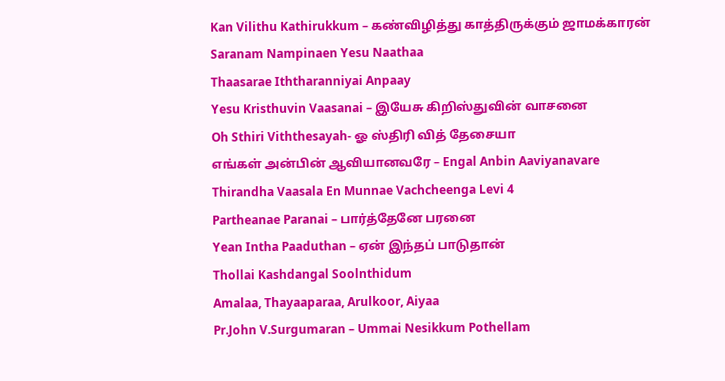Kan Vilithu Kathirukkum – கண்விழித்து காத்திருக்கும் ஜாமக்காரன்
Saranam Nampinaen Yesu Naathaa
Thaasarae Iththaranniyai Anpaay
Yesu Kristhuvin Vaasanai – இயேசு கிறிஸ்துவின் வாசனை
Oh Sthiri Viththesayah- ஓ ஸ்திரி வித் தேசையா
எங்கள் அன்பின் ஆவியானவரே – Engal Anbin Aaviyanavare
Thirandha Vaasala En Munnae Vachcheenga Levi 4
Partheanae Paranai – பார்த்தேனே பரனை
Yean Intha Paaduthan – ஏன் இந்தப் பாடுதான்
Thollai Kashdangal Soolnthidum
Amalaa, Thayaaparaa, Arulkoor, Aiyaa
Pr.John V.Surgumaran – Ummai Nesikkum Pothellam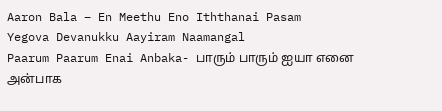Aaron Bala – En Meethu Eno Iththanai Pasam
Yegova Devanukku Aayiram Naamangal
Paarum Paarum Enai Anbaka- பாரும் பாரும் ஐயா எனை அன்பாக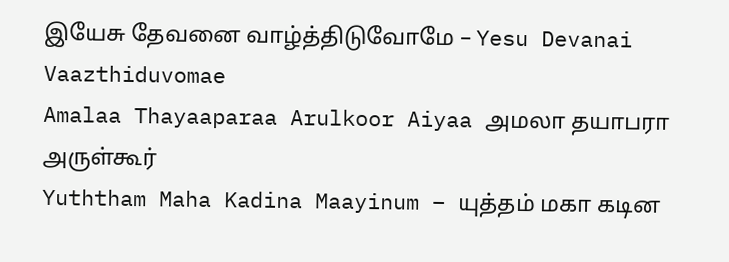இயேசு தேவனை வாழ்த்திடுவோமே – Yesu Devanai Vaazthiduvomae
Amalaa Thayaaparaa Arulkoor Aiyaa அமலா தயாபரா அருள்கூர்
Yuththam Maha Kadina Maayinum – யுத்தம் மகா கடின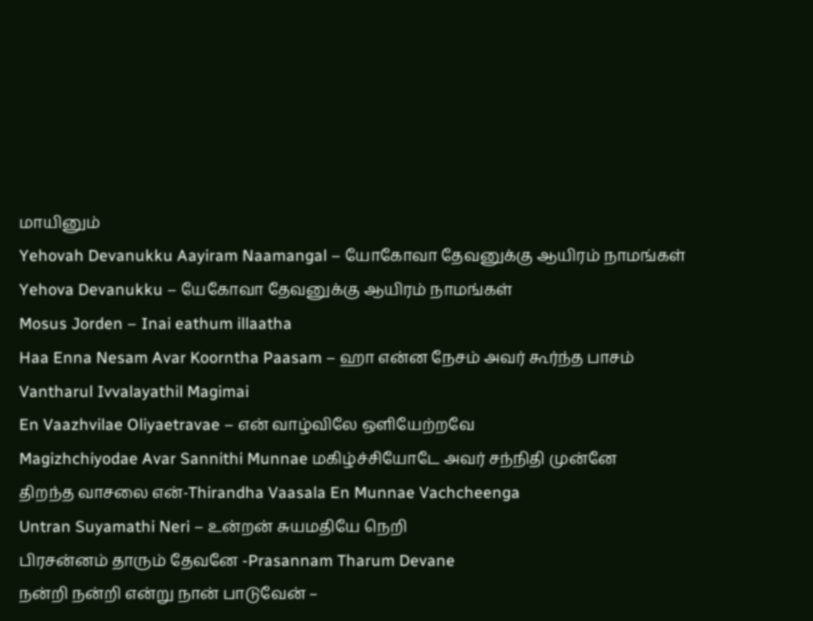மாயினும்
Yehovah Devanukku Aayiram Naamangal – யோகோவா தேவனுக்கு ஆயிரம் நாமங்கள்
Yehova Devanukku – யேகோவா தேவனுக்கு ஆயிரம் நாமங்கள்
Mosus Jorden – Inai eathum illaatha
Haa Enna Nesam Avar Koorntha Paasam – ஹா என்ன நேசம் அவர் கூர்ந்த பாசம்
Vantharul Ivvalayathil Magimai
En Vaazhvilae Oliyaetravae – என் வாழ்விலே ஒளியேற்றவே
Magizhchiyodae Avar Sannithi Munnae மகிழ்ச்சியோடே அவர் சந்நிதி முன்னே
திறந்த வாசலை என்-Thirandha Vaasala En Munnae Vachcheenga
Untran Suyamathi Neri – உன்றன் சுயமதியே நெறி
பிரசன்னம் தாரும் தேவனே -Prasannam Tharum Devane
நன்றி நன்றி என்று நான் பாடுவேன் –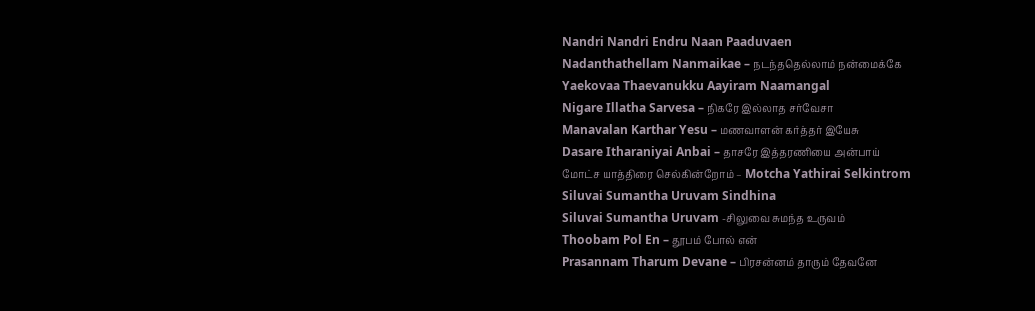Nandri Nandri Endru Naan Paaduvaen
Nadanthathellam Nanmaikae – நடந்ததெல்லாம் நன்மைக்கே
Yaekovaa Thaevanukku Aayiram Naamangal
Nigare Illatha Sarvesa – நிகரே இல்லாத சர்வேசா
Manavalan Karthar Yesu – மணவாளன் கர்த்தர் இயேசு
Dasare Itharaniyai Anbai – தாசரே இத்தரணியை அன்பாய்
மோட்ச யாத்திரை செல்கின்றோம் – Motcha Yathirai Selkintrom
Siluvai Sumantha Uruvam Sindhina
Siluvai Sumantha Uruvam -சிலுவை சுமந்த உருவம்
Thoobam Pol En – தூபம் போல் என்
Prasannam Tharum Devane – பிரசன்னம் தாரும் தேவனே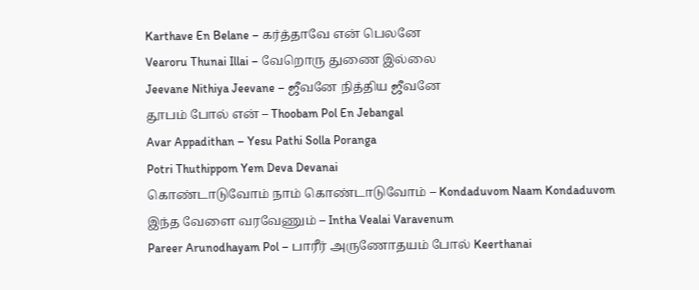Karthave En Belane – கர்த்தாவே என் பெலனே
Vearoru Thunai Illai – வேறொரு துணை இல்லை
Jeevane Nithiya Jeevane – ஜீவனே நித்திய ஜீவனே
தூபம் போல் என் – Thoobam Pol En Jebangal
Avar Appadithan – Yesu Pathi Solla Poranga
Potri Thuthippom Yem Deva Devanai
கொண்டாடுவோம் நாம் கொண்டாடுவோம் – Kondaduvom Naam Kondaduvom
இந்த வேளை வரவேணும் – Intha Vealai Varavenum
Pareer Arunodhayam Pol – பாரீர் அருணோதயம் போல் Keerthanai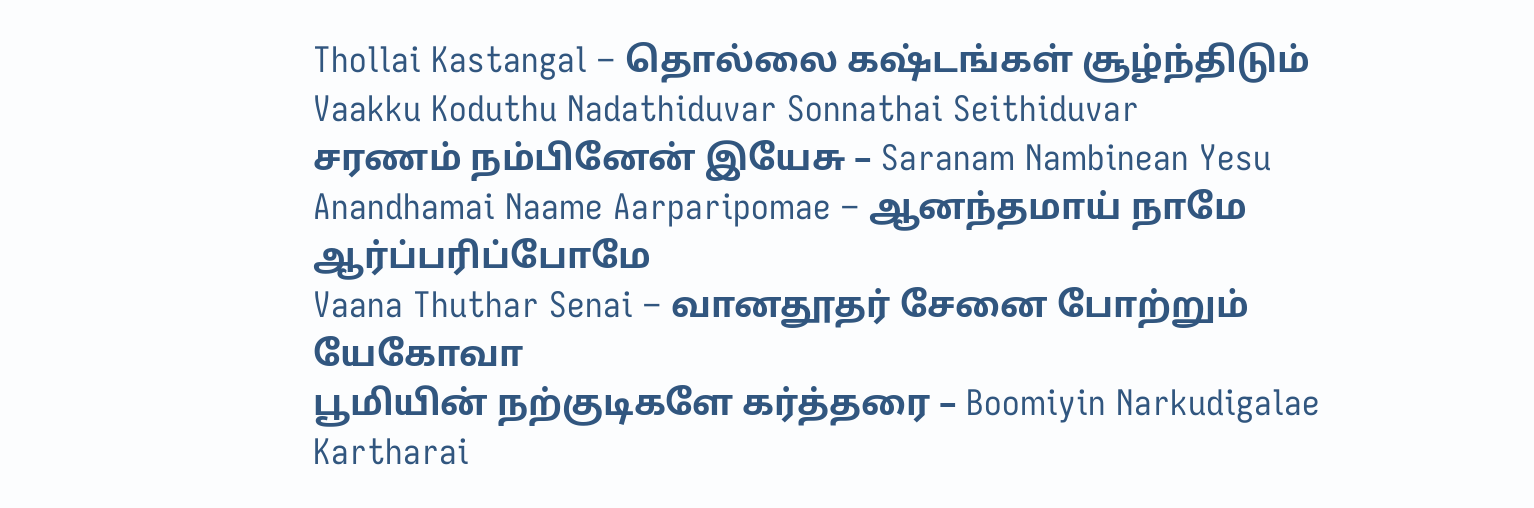Thollai Kastangal – தொல்லை கஷ்டங்கள் சூழ்ந்திடும்
Vaakku Koduthu Nadathiduvar Sonnathai Seithiduvar
சரணம் நம்பினேன் இயேசு – Saranam Nambinean Yesu
Anandhamai Naame Aarparipomae – ஆனந்தமாய் நாமே ஆர்ப்பரிப்போமே
Vaana Thuthar Senai – வானதூதர் சேனை போற்றும் யேகோவா
பூமியின் நற்குடிகளே கர்த்தரை – Boomiyin Narkudigalae Kartharai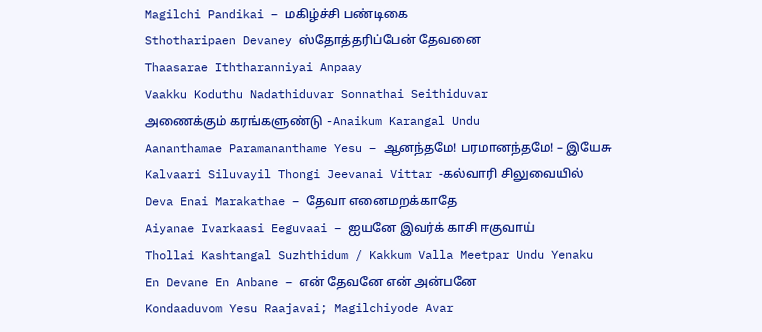Magilchi Pandikai – மகிழ்ச்சி பண்டிகை
Sthotharipaen Devaney ஸ்தோத்தரிப்பேன் தேவனை
Thaasarae Iththaranniyai Anpaay
Vaakku Koduthu Nadathiduvar Sonnathai Seithiduvar
அணைக்கும் கரங்களுண்டு -Anaikum Karangal Undu
Aananthamae Paramananthame Yesu – ஆனந்தமே! பரமானந்தமே! – இயேசு
Kalvaari Siluvayil Thongi Jeevanai Vittar -கல்வாரி சிலுவையில்
Deva Enai Marakathae – தேவா எனைமறக்காதே
Aiyanae Ivarkaasi Eeguvaai – ஐயனே இவர்க் காசி ஈகுவாய்
Thollai Kashtangal Suzhthidum / Kakkum Valla Meetpar Undu Yenaku
En Devane En Anbane – என் தேவனே என் அன்பனே
Kondaaduvom Yesu Raajavai; Magilchiyode Avar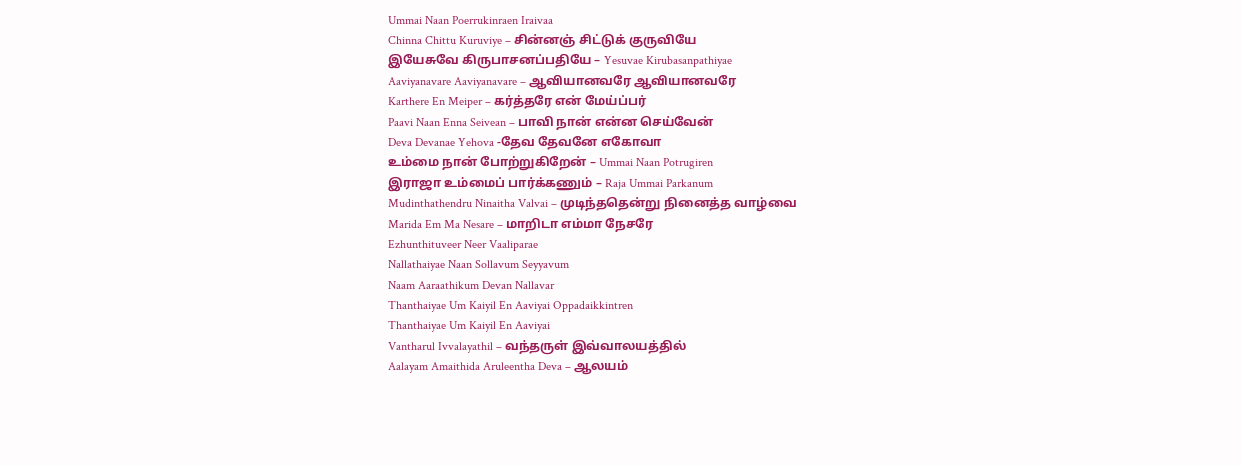Ummai Naan Poerrukinraen Iraivaa
Chinna Chittu Kuruviye – சின்னஞ் சிட்டுக் குருவியே
இயேசுவே கிருபாசனப்பதியே – Yesuvae Kirubasanpathiyae
Aaviyanavare Aaviyanavare – ஆவியானவரே ஆவியானவரே
Karthere En Meiper – கர்த்தரே என் மேய்ப்பர்
Paavi Naan Enna Seivean – பாவி நான் என்ன செய்வேன்
Deva Devanae Yehova -தேவ தேவனே எகோவா
உம்மை நான் போற்றுகிறேன் – Ummai Naan Potrugiren
இராஜா உம்மைப் பார்க்கணும் – Raja Ummai Parkanum
Mudinthathendru Ninaitha Valvai – முடிந்ததென்று நினைத்த வாழ்வை
Marida Em Ma Nesare – மாறிடா எம்மா நேசரே
Ezhunthituveer Neer Vaaliparae
Nallathaiyae Naan Sollavum Seyyavum
Naam Aaraathikum Devan Nallavar
Thanthaiyae Um Kaiyil En Aaviyai Oppadaikkintren
Thanthaiyae Um Kaiyil En Aaviyai
Vantharul Ivvalayathil – வந்தருள் இவ்வாலயத்தில்
Aalayam Amaithida Aruleentha Deva – ஆலயம்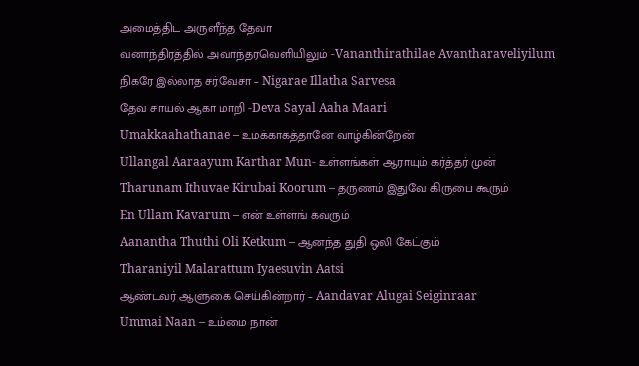அமைத்திட அருளீந்த தேவா
வனாந்திரத்தில் அவாந்தரவெளியிலும் -Vananthirathilae Avantharaveliyilum
நிகரே இல்லாத சர்வேசா – Nigarae Illatha Sarvesa
தேவ சாயல் ஆகா மாறி -Deva Sayal Aaha Maari
Umakkaahathanae – உமக்காகத்தானே வாழ்கின்றேன்
Ullangal Aaraayum Karthar Mun- உள்ளங்கள் ஆராயும் கர்த்தர் முன்
Tharunam Ithuvae Kirubai Koorum – தருணம் இதுவே கிருபை கூரும்
En Ullam Kavarum – என் உள்ளங் கவரும்
Aanantha Thuthi Oli Ketkum – ஆனந்த துதி ஒலி கேட்கும்
Tharaniyil Malarattum Iyaesuvin Aatsi
ஆண்டவர் ஆளுகை செய்கின்றார் – Aandavar Alugai Seiginraar
Ummai Naan – உம்மை நான்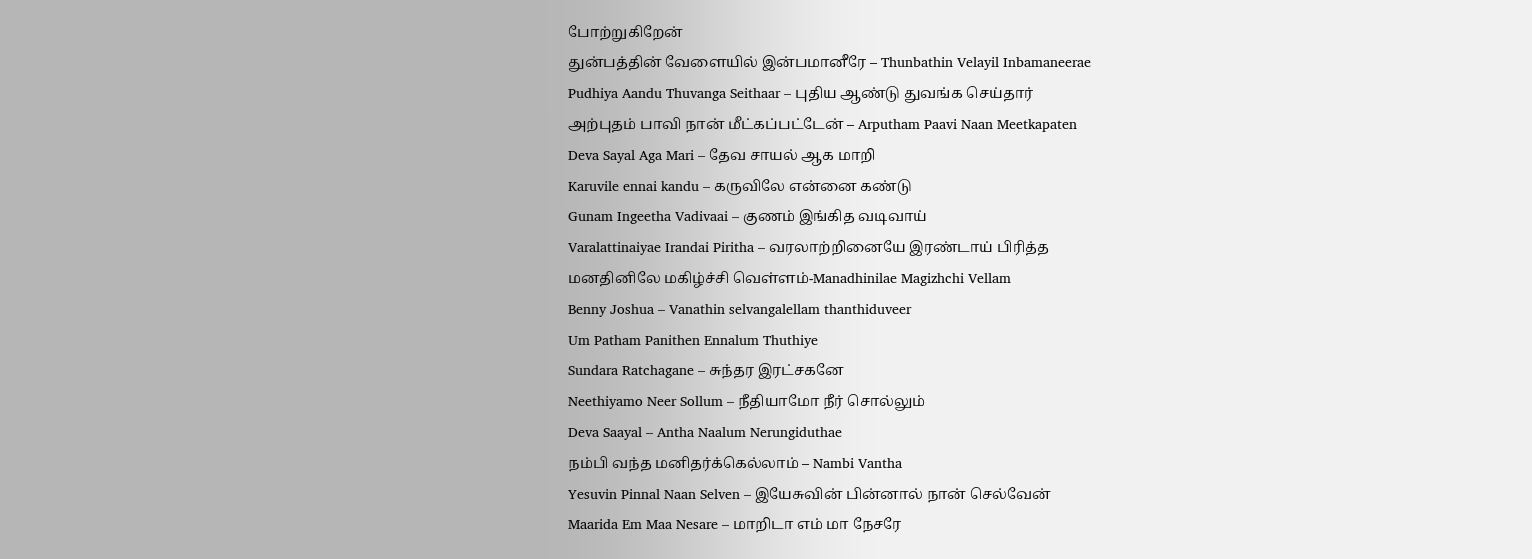போற்றுகிறேன்
துன்பத்தின் வேளையில் இன்பமானீரே – Thunbathin Velayil Inbamaneerae
Pudhiya Aandu Thuvanga Seithaar – புதிய ஆண்டு துவங்க செய்தார்
அற்புதம் பாவி நான் மீட்கப்பட்டேன் – Arputham Paavi Naan Meetkapaten
Deva Sayal Aga Mari – தேவ சாயல் ஆக மாறி
Karuvile ennai kandu – கருவிலே என்னை கண்டு
Gunam Ingeetha Vadivaai – குணம் இங்கித வடிவாய்
Varalattinaiyae Irandai Piritha – வரலாற்றினையே இரண்டாய் பிரித்த
மனதினிலே மகிழ்ச்சி வெள்ளம்-Manadhinilae Magizhchi Vellam
Benny Joshua – Vanathin selvangalellam thanthiduveer
Um Patham Panithen Ennalum Thuthiye
Sundara Ratchagane – சுந்தர இரட்சகனே
Neethiyamo Neer Sollum – நீதியாமோ நீர் சொல்லும்
Deva Saayal – Antha Naalum Nerungiduthae
நம்பி வந்த மனிதர்க்கெல்லாம் – Nambi Vantha
Yesuvin Pinnal Naan Selven – இயேசுவின் பின்னால் நான் செல்வேன்
Maarida Em Maa Nesare – மாறிடா எம் மா நேசரே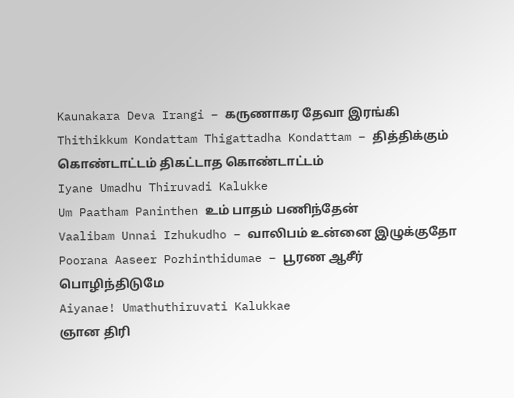Kaunakara Deva Irangi – கருணாகர தேவா இரங்கி
Thithikkum Kondattam Thigattadha Kondattam – தித்திக்கும் கொண்டாட்டம் திகட்டாத கொண்டாட்டம்
Iyane Umadhu Thiruvadi Kalukke
Um Paatham Paninthen உம் பாதம் பணிந்தேன்
Vaalibam Unnai Izhukudho – வாலிபம் உன்னை இழுக்குதோ
Poorana Aaseer Pozhinthidumae – பூரண ஆசீர் பொழிந்திடுமே
Aiyanae! Umathuthiruvati Kalukkae
ஞான திரி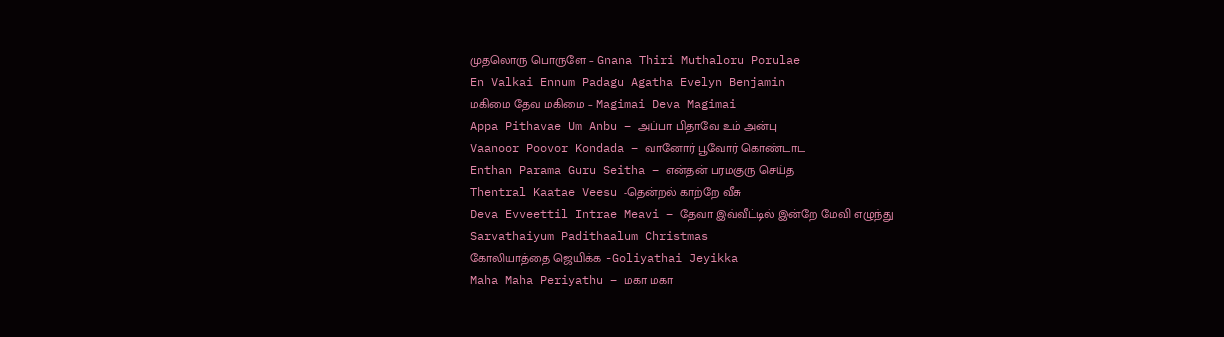முதலொரு பொருளே – Gnana Thiri Muthaloru Porulae
En Valkai Ennum Padagu Agatha Evelyn Benjamin
மகிமை தேவ மகிமை – Magimai Deva Magimai
Appa Pithavae Um Anbu – அப்பா பிதாவே உம் அன்பு
Vaanoor Poovor Kondada – வானோர் பூவோர் கொண்டாட
Enthan Parama Guru Seitha – என்தன் பரமகுரு செய்த
Thentral Kaatae Veesu -தென்றல் காற்றே வீசு
Deva Evveettil Intrae Meavi – தேவா இவ்வீட்டில் இன்றே மேவி எழுந்து
Sarvathaiyum Padithaalum Christmas
கோலியாத்தை ஜெயிக்க -Goliyathai Jeyikka
Maha Maha Periyathu – மகா மகா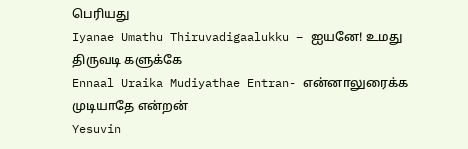பெரியது
Iyanae Umathu Thiruvadigaalukku – ஐயனே! உமது திருவடி களுக்கே
Ennaal Uraika Mudiyathae Entran- என்னாலுரைக்க முடியாதே என்றன்
Yesuvin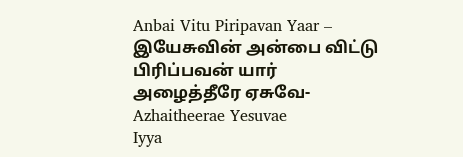Anbai Vitu Piripavan Yaar – இயேசுவின் அன்பை விட்டு பிரிப்பவன் யார்
அழைத்தீரே ஏசுவே- Azhaitheerae Yesuvae
Iyya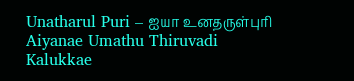Unatharul Puri – ஐயா உனதருள்புரி
Aiyanae Umathu Thiruvadi Kalukkae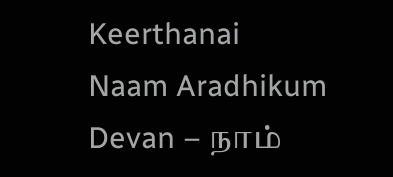Keerthanai
Naam Aradhikum Devan – நாம்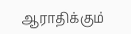ஆராதிக்கும்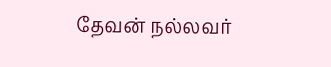தேவன் நல்லவர்